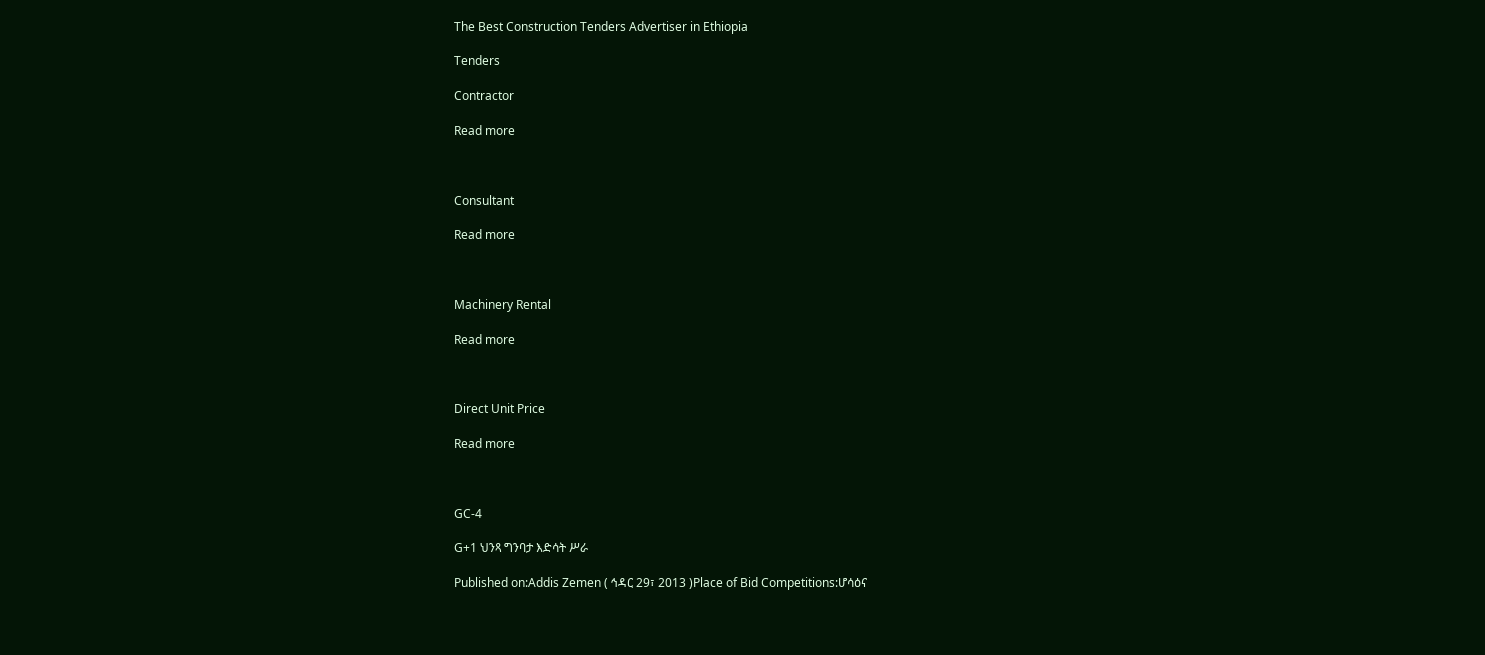The Best Construction Tenders Advertiser in Ethiopia

Tenders

Contractor

Read more



Consultant

Read more



Machinery Rental

Read more



Direct Unit Price

Read more



GC-4

G+1 ህንጻ ግንባታ እድሳት ሥራ

Published on:Addis Zemen ( ኅዳር 29፣ 2013 )Place of Bid Competitions:ሆሳዕና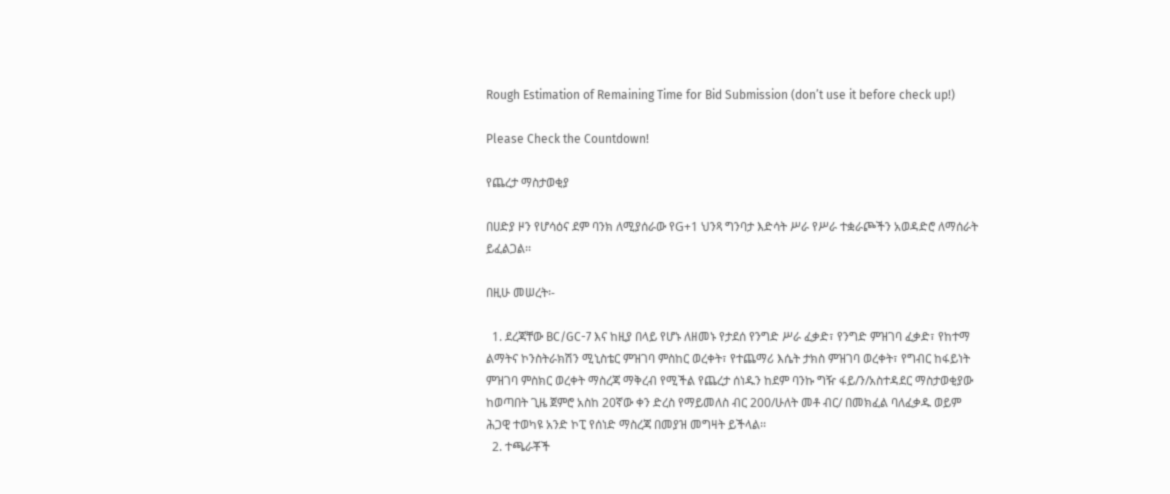Rough Estimation of Remaining Time for Bid Submission (don’t use it before check up!)

Please Check the Countdown!

የጨረታ ማስታወቂያ

በሀድያ ዞን የሆሳዕና ደም ባንክ ለሚያሰራው የG+1 ህንጻ ግንባታ እድሳት ሥራ የሥራ ተቋራጮችን አወዳድሮ ለማሰራት ይፈልጋል፡፡

በዚሁ መሠረት፡-

  1. ደረጃቸው BC/GC-7 እና ከዚያ በላይ የሆኑ ለዘመኑ የታደሰ የንግድ ሥራ ፈቃድ፣ የንግድ ምዝገባ ፈቃድ፣ የከተማ ልማትና ኮንስትራክሽን ሚኒስቴር ምዝገባ ምስከር ወረቀት፣ የተጨማሪ እሴት ታክስ ምዝገባ ወረቀት፣ የግብር ከፋይነት ምዝገባ ምስክር ወረቀት ማስረጃ ማቅረብ የሚችል የጨረታ ሰነዱን ከደም ባንኩ ግዥ ፋይ/ን/አስተዳደር ማስታወቂያው ከወጣበት ጊዜ ጀምሮ አስከ 20ኛው ቀን ድረስ የማይመለስ ብር 200/ሁለት መቶ ብር/ በመክፈል ባለፈቃዱ ወይም ሕጋዊ ተወካዩ አንድ ኮፒ የሰነድ ማስረጃ በመያዝ መግዛት ይችላል፡፡
  2. ተጫራቾች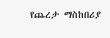የጨረታ ማስከበሪያ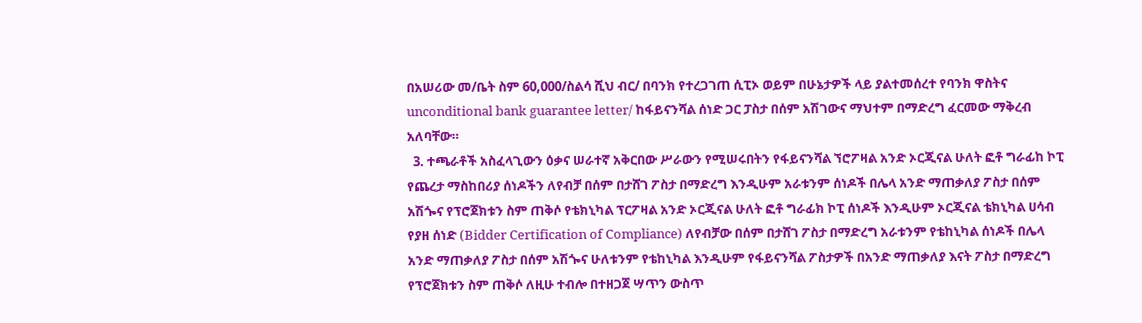በአሠሪው መ/ቤት ስም 60,000/ስልሳ ሺህ ብር/ በባንክ የተረጋገጠ ሲፒኦ ወይም በሁኔታዎች ላይ ያልተመሰረተ የባንክ ዋስትና unconditional bank guarantee letter/ ከፋይናንሻል ሰነድ ጋር ፓስታ በሰም አሽገውና ማህተም በማድረግ ፈርመው ማቅረብ አለባቸው።
  3. ተጫራቶች አስፈላጊውን ዕቃና ሠራተኛ አቅርበው ሥራውን የሚሠሩበትን የፋይናንሻል ኘሮፖዛል አንድ ኦርጂናል ሁለት ፎቶ ግራፊከ ኮፒ የጨረታ ማስከበሪያ ሰነዶችን ለየብቻ በሰም በታሸገ ፖስታ በማድረግ እንዲሁም አራቱንም ሰነዶች በሌላ አንድ ማጠቃለያ ፖስታ በሰም አሽጐና የፕሮጀክቱን ስም ጠቅሶ የቴክኒካል ፕርፖዛል አንድ ኦርጂናል ሁለት ፎቶ ግራፊክ ኮፒ ሰነዶች እንዲሁም ኦርጂናል ቴክኒካል ሀሳብ የያዘ ሰነድ (Bidder Certification of Compliance) ለየብቻው በሰም በታሸገ ፖስታ በማድረግ አራቱንም የቴከኒካል ሰነዶች በሌላ አንድ ማጠቃለያ ፖስታ በሰም አሽጐና ሁለቱንም የቴከኒካል እንዲሁም የፋይናንሻል ፖስታዎች በአንድ ማጠቃለያ እናት ፖስታ በማድረግ የፕሮጀክቱን ስም ጠቅሶ ለዚሁ ተብሎ በተዘጋጀ ሣጥን ውስጥ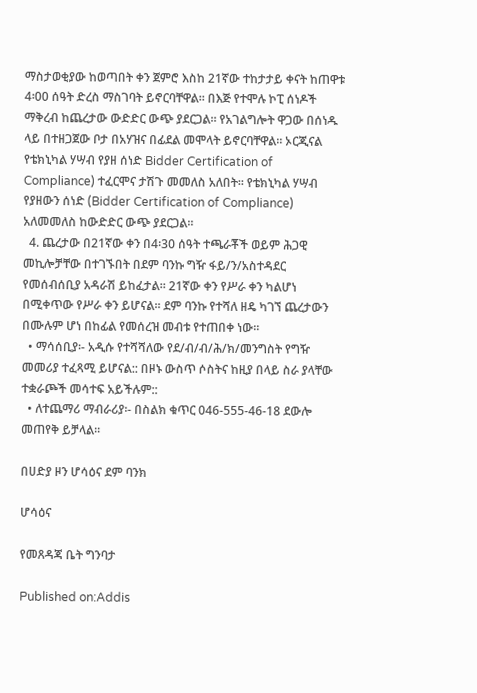ማስታወቂያው ከወጣበት ቀን ጀምሮ እስከ 21ኛው ተከታታይ ቀናት ከጠዋቱ 4፡00 ሰዓት ድረስ ማስገባት ይኖርባቸዋል፡፡ በእጅ የተሞሉ ኮፒ ሰነዶች ማቅረብ ከጨረታው ውድድር ውጭ ያደርጋል። የአገልግሎት ዋጋው በሰነዱ ላይ በተዘጋጀው ቦታ በአሃዝና በፊደል መሞላት ይኖርባቸዋል። ኦርጂናል የቴክኒካል ሃሣብ የያዘ ሰነድ Bidder Certification of Compliance) ተፈርሞና ታሽጉ መመለስ አለበት፡፡ የቴክኒካል ሃሣብ የያዘውን ሰነድ (Bidder Certification of Compliance) አለመመለስ ከውድድር ውጭ ያደርጋል፡፡
  4. ጨረታው በ21ኛው ቀን በ4፡30 ሰዓት ተጫራቾች ወይም ሕጋዊ መኪሎቻቸው በተገኙበት በደም ባንኩ ግዥ ፋይ/ን/አስተዳደር የመሰብሰቢያ አዳራሽ ይከፈታል። 21ኛው ቀን የሥራ ቀን ካልሆነ በሚቀጥው የሥራ ቀን ይሆናል፡፡ ደም ባንኩ የተሻለ ዘዴ ካገኘ ጨረታውን በሙሉም ሆነ በከፊል የመሰረዝ መብቱ የተጠበቀ ነው።
  • ማሳሰቢያ፡- አዲሱ የተሻሻለው የደ/ብ/ብ/ሕ/ክ/መንግስት የግዥ መመሪያ ተፈጻሚ ይሆናል:: በዞኑ ውስጥ ሶስትና ከዚያ በላይ ስራ ያላቸው ተቋራጮች መሳተፍ አይችሉም::
  • ለተጨማሪ ማብራሪያ፡- በስልክ ቁጥር 046-555-46-18 ደውሎ መጠየቅ ይቻላል፡፡

በሀድያ ዞን ሆሳዕና ደም ባንክ

ሆሳዕና

የመጸዳጃ ቤት ግንባታ

Published on:Addis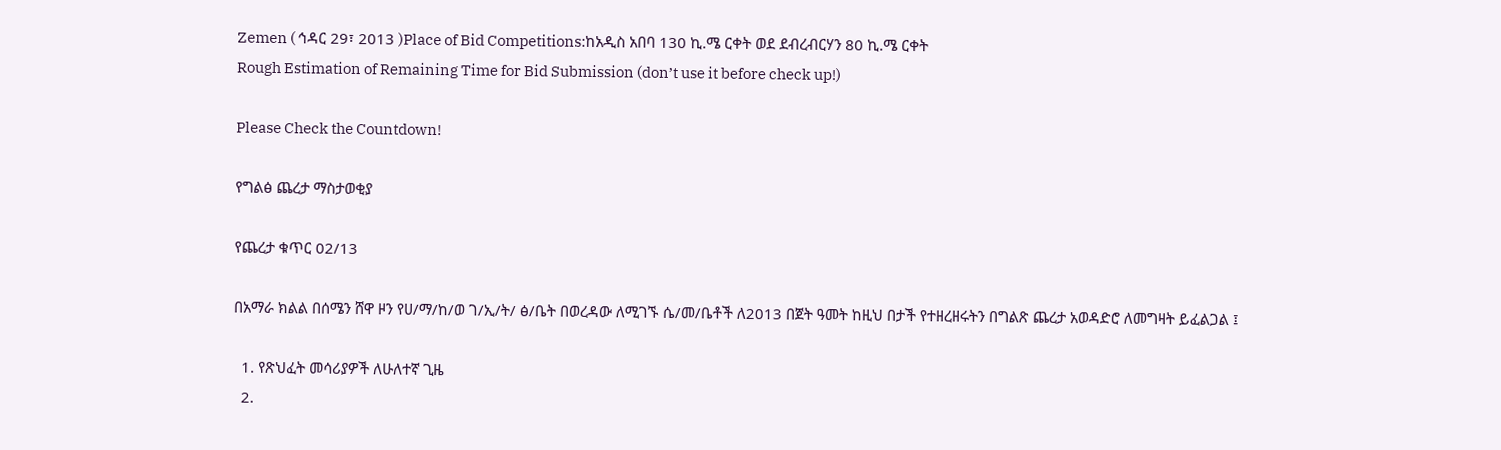Zemen ( ኅዳር 29፣ 2013 )Place of Bid Competitions:ከአዲስ አበባ 130 ኪ.ሜ ርቀት ወደ ደብረብርሃን 80 ኪ.ሜ ርቀት
Rough Estimation of Remaining Time for Bid Submission (don’t use it before check up!)

Please Check the Countdown!

የግልፅ ጨረታ ማስታወቂያ

የጨረታ ቁጥር 02/13

በአማራ ክልል በሰሜን ሸዋ ዞን የሀ/ማ/ከ/ወ ገ/ኢ/ት/ ፅ/ቤት በወረዳው ለሚገኙ ሴ/መ/ቤቶች ለ2013 በጀት ዓመት ከዚህ በታች የተዘረዘሩትን በግልጽ ጨረታ አወዳድሮ ለመግዛት ይፈልጋል ፤

  1. የጽህፈት መሳሪያዎች ለሁለተኛ ጊዜ
  2.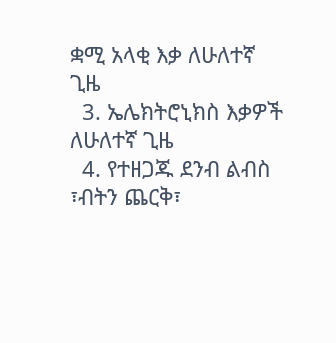ቋሚ አላቂ እቃ ለሁለተኛ ጊዜ
  3. ኤሌክትሮኒክስ እቃዎች ለሁለተኛ ጊዜ
  4. የተዘጋጁ ደንብ ልብስ ፣ብትን ጨርቅ፣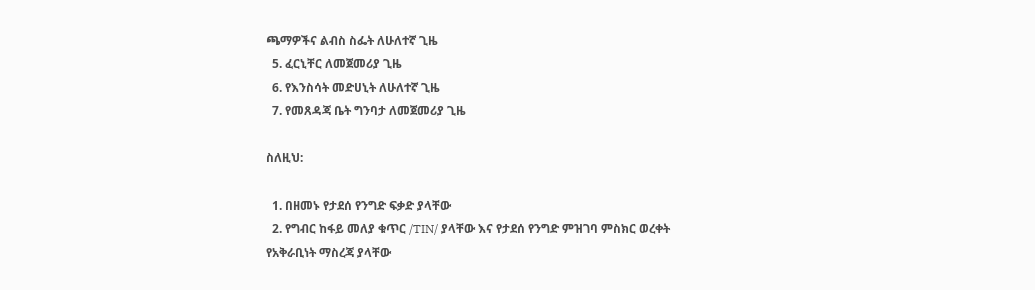ጫማዎችና ልብስ ስፌት ለሁለተኛ ጊዜ
  5. ፈርኒቸር ለመጀመሪያ ጊዜ
  6. የእንስሳት መድሀኒት ለሁለተኛ ጊዜ
  7. የመጸዳጃ ቤት ግንባታ ለመጀመሪያ ጊዜ

ስለዚህ:

  1. በዘመኑ የታደሰ የንግድ ፍቃድ ያላቸው
  2. የግብር ከፋይ መለያ ቁጥር /TIN/ ያላቸው እና የታደሰ የንግድ ምዝገባ ምስክር ወረቀት የአቅራቢነት ማስረጃ ያላቸው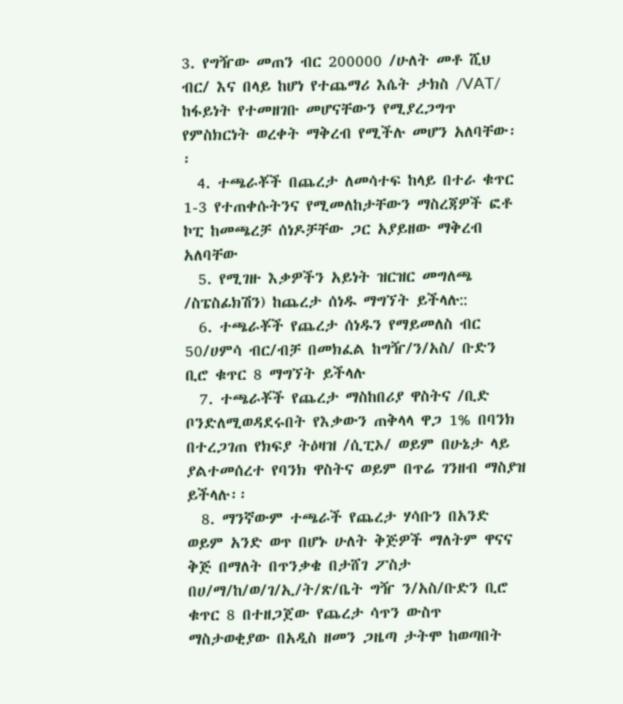3. የግዥው መጠን ብር 200000 /ሁለት መቶ ሺህ ብር/ እና በላይ ከሆነ የተጨማሪ እሴት ታክስ /VAT/ ከፋይነት የተመዘገቡ መሆናቸውን የሚያረጋግጥ የምስክርነት ወረቀት ማቅረብ የሚችሉ መሆን አለባቸው፡፡
  4. ተጫራቾች በጨረታ ለመሳተፍ ከላይ በተራ ቁጥር 1-3 የተጠቀሱትንና የሚመለከታቸውን ማስረጃዎች ፎቶ ኮፒ ከመጫረቻ ሰነዶቻቸው ጋር አያይዘው ማቅረብ አለባቸው
  5. የሚገዙ እቃዎችን አይነት ዝርዝር መግለጫ /ስፔስፊክሽን) ከጨረታ ሰነዱ ማግኘት ይችላሉ::
  6. ተጫራቾች የጨረታ ሰነዱን የማይመለስ ብር 50/ሀምሳ ብር/ብቻ በመክፈል ከግዥ/ን/አስ/ ቡድን ቢሮ ቁጥር 8 ማግኘት ይችላሉ
  7. ተጫራቾች የጨረታ ማስከበሪያ ዋስትና /ቢድ ቦንድለሚወዳደሩበት የእቃውን ጠቅላላ ዋጋ 1% በባንክ በተረጋገጠ የክፍያ ትዕዛዝ /ሲፒኦ/ ወይም በሁኔታ ላይ ያልተመሰረተ የባንክ ዋስትና ወይም በጥሬ ገንዘብ ማስያዝ ይችላሉ፡፡
  8. ማንኛውም ተጫራች የጨረታ ሃሳቡን በአንድ ወይም አንድ ወጥ በሆኑ ሁለት ቅጅዎች ማለትም ዋናና ቅጅ በማለት በጥንቃቄ በታሸገ ፖስታ በሀ/ማ/ከ/ወ/ገ/ኢ/ት/ጽ/ቤት ግዥ ን/አስ/ቡድን ቢሮ ቁጥር 8 በተዘጋጀው የጨረታ ሳጥን ውስጥ ማስታወቂያው በአዲስ ዘመን ጋዜጣ ታትሞ ከወጣበት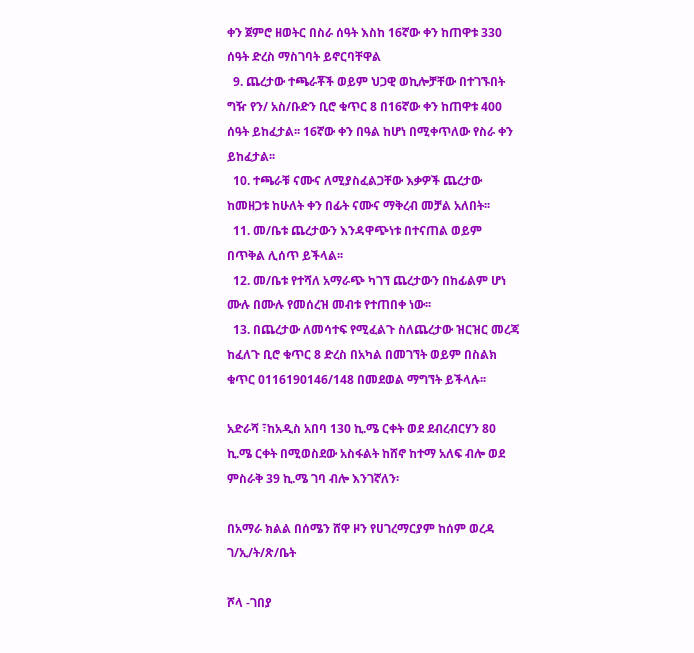ቀን ጀምሮ ዘወትር በስራ ሰዓት እስከ 16ኛው ቀን ከጠዋቱ 330 ሰዓት ድረስ ማስገባት ይኖርባቸዋል
  9. ጨረታው ተጫራቾች ወይም ህጋዊ ወኪሎቻቸው በተገኙበት ግዥ የን/ አስ/ቡድን ቢሮ ቁጥር 8 በ16ኛው ቀን ከጠዋቱ 400 ሰዓት ይከፈታል፡፡ 16ኛው ቀን በዓል ከሆነ በሚቀጥለው የስራ ቀን ይከፈታል፡፡
  10. ተጫራቹ ናሙና ለሚያስፈልጋቸው እቃዎች ጨረታው ከመዘጋቱ ከሁለት ቀን በፊት ናሙና ማቅረብ መቻል አለበት፡፡
  11. መ/ቤቱ ጨረታውን እንዳዋጭነቱ በተናጠል ወይም በጥቅል ሊሰጥ ይችላል፡፡
  12. መ/ቤቱ የተሻለ አማራጭ ካገኘ ጨረታውን በከፊልም ሆነ ሙሉ በሙሉ የመሰረዝ መብቱ የተጠበቀ ነው፡፡
  13. በጨረታው ለመሳተፍ የሚፈልጉ ስለጨረታው ዝርዝር መረጃ ከፈለጉ ቢሮ ቁጥር 8 ድረስ በአካል በመገኘት ወይም በስልክ ቁጥር 0116190146/148 በመደወል ማግኘት ይችላሉ፡፡

አድራሻ ፣ከአዲስ አበባ 130 ኪ.ሜ ርቀት ወደ ደብረብርሃን 80 ኪ.ሜ ርቀት በሚወስደው አስፋልት ከሸኖ ከተማ አለፍ ብሎ ወደ ምስራቅ 39 ኪ.ሜ ገባ ብሎ እንገኛለን፡

በአማራ ክልል በሰሜን ሸዋ ዞን የሀገረማርያም ከሰም ወረዳ ገ/ኢ/ት/ጽ/ቤት

ሾላ -ገበያ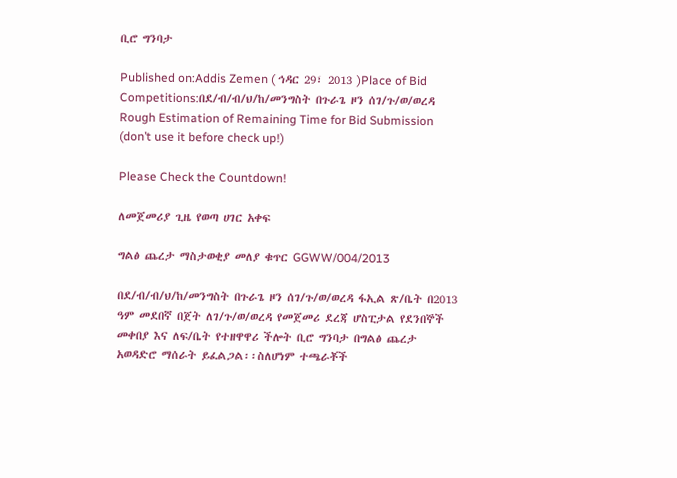ቢሮ ግንባታ

Published on:Addis Zemen ( ኅዳር 29፣ 2013 )Place of Bid Competitions:በደ/ብ/ብ/ህ/ከ/መንግስት በጉራጌ ዞን ሰገ/ጉ/ወ/ወረዳ
Rough Estimation of Remaining Time for Bid Submission (don’t use it before check up!)

Please Check the Countdown!

ለመጀመሪያ ጊዜ የወጣ ሀገር አቀፍ

ግልፅ ጨረታ ማስታወቂያ መለያ ቁጥር GGWW/004/2013

በደ/ብ/ብ/ህ/ከ/መንግስት በጉራጌ ዞን ሰገ/ጉ/ወ/ወረዳ ፋኢል ጽ/ቤት በ2013 ዓም መደበኛ በጀት ለገ/ጉ/ወ/ወረዳ የመጀመሪ ደረጃ ሆስፒታል የደንበኞች መቀበያ እና ለፍ/ቤት የተዘዋዋሪ ችሎት ቢሮ ግንባታ በግልፅ ጨረታ አወዳድሮ ማሰራት ይፈልጋል፡፡ስለሆነም ተጫራቾች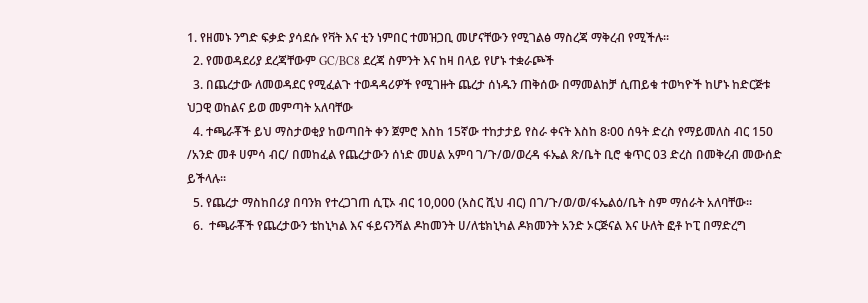1. የዘመኑ ንግድ ፍቃድ ያሳደሱ የቫት እና ቲን ነምበር ተመዝጋቢ መሆናቸውን የሚገልፅ ማስረጃ ማቅረብ የሚችሉ፡፡
  2. የመወዳደሪያ ደረጃቸውም GC/BC8 ደረጃ ስምንት እና ከዛ በላይ የሆኑ ተቋራጮች
  3. በጨረታው ለመወዳደር የሚፈልጉ ተወዳዳሪዎች የሚገዙት ጨረታ ሰነዱን ጠቅሰው በማመልከቻ ሲጠይቁ ተወካዮች ከሆኑ ከድርጅቱ ህጋዊ ወከልና ይወ መምጣት አለባቸው
  4. ተጫራቾች ይህ ማስታወቂያ ከወጣበት ቀን ጀምሮ እስከ 15ኛው ተከታታይ የስራ ቀናት እስከ 8፡00 ሰዓት ድረስ የማይመለስ ብር 150 /አንድ መቶ ሀምሳ ብር/ በመከፈል የጨረታውን ሰነድ መሀል አምባ ገ/ጉ/ወ/ወረዳ ፋኤል ጽ/ቤት ቢሮ ቁጥር 03 ድረስ በመቅረብ መውሰድ ይችላሉ፡፡
  5. የጨረታ ማስከበሪያ በባንክ የተረጋገጠ ሲፒኦ ብር 10,000 (አስር ሺህ ብር) በገ/ጉ/ወ/ወ/ፋኤልዕ/ቤት ስም ማሰራት አለባቸው፡፡
  6.  ተጫራቾች የጨረታውን ቴከኒካል እና ፋይናንሻል ዶከመንት ሀ/ለቴክኒካል ዶክመንት አንድ ኦርጅናል እና ሁለት ፎቶ ኮፒ በማድረግ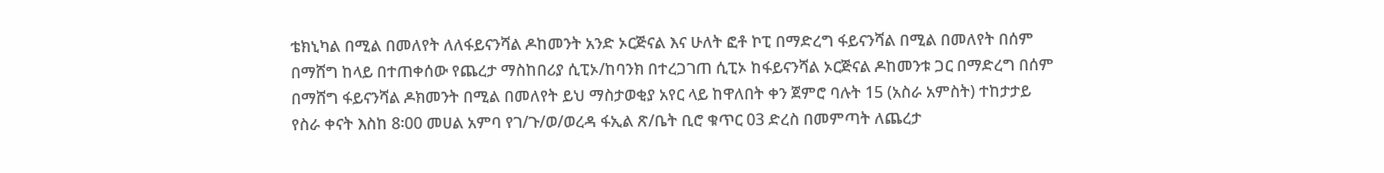ቴክኒካል በሚል በመለየት ለለፋይናንሻል ዶከመንት አንድ ኦርጅናል እና ሁለት ፎቶ ኮፒ በማድረግ ፋይናንሻል በሚል በመለየት በሰም በማሸግ ከላይ በተጠቀሰው የጨረታ ማስከበሪያ ሲፒኦ/ከባንክ በተረጋገጠ ሲፒኦ ከፋይናንሻል ኦርጅናል ዶከመንቱ ጋር በማድረግ በሰም በማሸግ ፋይናንሻል ዶክመንት በሚል በመለየት ይህ ማስታወቂያ አየር ላይ ከዋለበት ቀን ጀምሮ ባሉት 15 (አስራ አምስት) ተከታታይ የስራ ቀናት እስከ 8፡00 መሀል አምባ የገ/ጉ/ወ/ወረዳ ፋኢል ጽ/ቤት ቢሮ ቁጥር 03 ድረስ በመምጣት ለጨረታ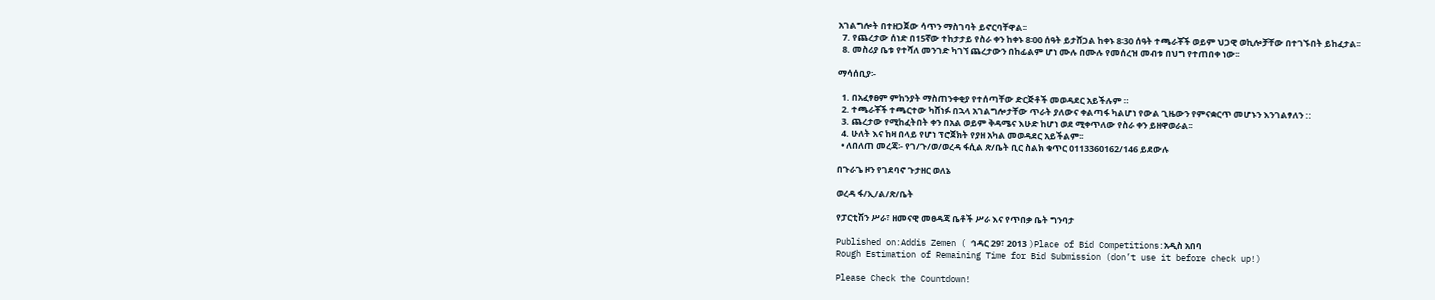አገልግሎት በተዘጋጀው ሳጥን ማስገባት ይኖርባቸዋል፡፡
  7. የጨረታው ሰነድ በ15ኛው ተከታታይ የስራ ቀን ከቀኑ 8፡00 ሰዓት ይታሸጋል ከቀኑ 8፡30 ሰዓት ተጫራቾች ወይም ህጋዊ ወኪሎቻቸው በተገኙበት ይከፈታል፡፡
  8. መስሪያ ቤቱ የተሻለ መንገድ ካገኘ ጨረታውን በከፊልም ሆነ ሙሉ በሙሉ የመሰረዝ መብቱ በህግ የተጠበቀ ነው፡፡

ማሳሰቢያ፡-

  1. በአፈፃፀም ምከንያት ማስጠንቀቂያ የተሰጣቸው ድርጅቶች መወዳደር አይችሉም ።
  2. ተጫራቾች ተጫርተው ካሸነፉ በኋላ አገልግሎታቸው ጥራት ያለውና ቀልጣፋ ካልሆነ የውል ጊዜውን የምናቋርጥ መሆኑን እንገልፃለን ::
  3. ጨረታው የሚከፈትበት ቀን በአል ወይም ቅዳሜና እሁድ ከሆነ ወደ ሚቀጥለው የስራ ቀን ይዘዋወራል፡፡
  4. ሁለት እና ከዛ በላይ የሆነ ፕሮጀክት የያዘ አካል መወዳደር አይችልም፡፡
  • ለበለጠ መረጃ፡- የገ/ጉ/ወ/ወረዳ ፋሲል ጽ/ቤት ቢር ስልክ ቁጥር 0113360162/146 ይደውሉ

በጉራጌ ዞን የገደባኖ ጉታዘር ወለኔ

ወረዳ ፋ/ኢ/ል/ጽ/ቤት

የፓርቲሽን ሥራ፣ ዘመናዊ መፀዳጃ ቤቶች ሥራ እና የጥበቃ ቤት ግንባታ

Published on:Addis Zemen ( ኅዳር 29፣ 2013 )Place of Bid Competitions:አዲስ አበባ
Rough Estimation of Remaining Time for Bid Submission (don’t use it before check up!)

Please Check the Countdown!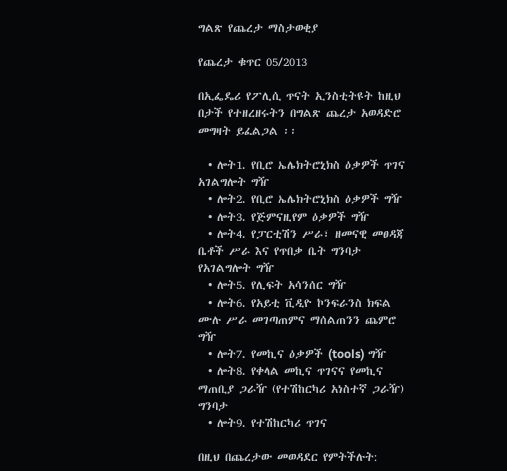ግልጽ የጨረታ ማስታወቂያ

የጨረታ ቁጥር 05/2013

በኢፌዴሪ የፖሊሲ ጥናት ኢንስቲትዩት ከዚህ በታች የተዘረዘሩትን በግልጽ ጨረታ አወዳድሮ መግዛት ይፈልጋል ፡፡

  • ሎት1. የቢሮ ኤሌክትሮኒክስ ዕቃዎች ጥገና አገልግሎት ግዥ
  • ሎት2. የቢሮ ኤሌክትሮኒክስ ዕቃዎች ግዥ
  • ሎት3. የጅምናዚየም ዕቃዎች ግዥ
  • ሎት4. የፓርቲሽን ሥራ፣ ዘመናዊ መፀዳጃ ቤቶች ሥራ እና የጥበቃ ቤት ግንባታ የአገልግሎት ግዥ
  • ሎት5. የሊፍት አሳንሰር ግዥ
  • ሎት6. የአይቲ ቪዲዮ ኮንፍራንስ ክፍል ሙሉ ሥራ መገጣጠምና ማሰልጠንን ጨምሮ ግዥ
  • ሎት7. የመኪና ዕቃዎች (tools) ግዥ
  • ሎት8. የቀላል መኪና ጥገናና የመኪና ማጠቢያ ጋራዥ (የተሽከርካሪ አነስተኛ ጋራዥ) ግንባታ
  • ሎት9. የተሽከርካሪ ጥገና

በዚህ በጨረታው መወዳደር የምትችሉት: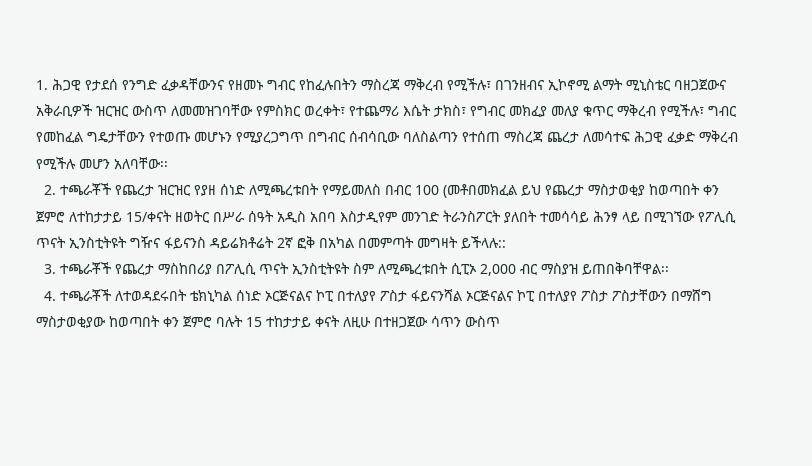1. ሕጋዊ የታደሰ የንግድ ፈቃዳቸውንና የዘመኑ ግብር የከፈሉበትን ማስረጃ ማቅረብ የሚችሉ፣ በገንዘብና ኢኮኖሚ ልማት ሚኒስቴር ባዘጋጀውና አቅራቢዎች ዝርዝር ውስጥ ለመመዝገባቸው የምስክር ወረቀት፣ የተጨማሪ እሴት ታክስ፣ የግብር መክፈያ መለያ ቁጥር ማቅረብ የሚችሉ፣ ግብር የመከፈል ግዴታቸውን የተወጡ መሆኑን የሚያረጋግጥ በግብር ሰብሳቢው ባለስልጣን የተሰጠ ማስረጃ ጨረታ ለመሳተፍ ሕጋዊ ፈቃድ ማቅረብ የሚችሉ መሆን አለባቸው፡፡
  2. ተጫራቾች የጨረታ ዝርዝር የያዘ ሰነድ ለሚጫረቱበት የማይመለስ በብር 100 (መቶበመክፈል ይህ የጨረታ ማስታወቂያ ከወጣበት ቀን ጀምሮ ለተከታታይ 15/ቀናት ዘወትር በሥራ ሰዓት አዲስ አበባ እስታዲየም መንገድ ትራንስፖርት ያለበት ተመሳሳይ ሕንፃ ላይ በሚገኘው የፖሊሲ ጥናት ኢንስቲትዩት ግዥና ፋይናንስ ዳይሬክቶሬት 2ኛ ፎቅ በአካል በመምጣት መግዛት ይችላሉ::
  3. ተጫራቾች የጨረታ ማስከበሪያ በፖሊሲ ጥናት ኢንስቲትዩት ስም ለሚጫረቱበት ሲፒኦ 2,000 ብር ማስያዝ ይጠበቅባቸዋል፡፡
  4. ተጫራቾች ለተወዳደሩበት ቴክኒካል ሰነድ ኦርጅናልና ኮፒ በተለያየ ፖስታ ፋይናንሻል ኦርጅናልና ኮፒ በተለያየ ፖስታ ፖስታቸውን በማሸግ ማስታወቂያው ከወጣበት ቀን ጀምሮ ባሉት 15 ተከታታይ ቀናት ለዚሁ በተዘጋጀው ሳጥን ውስጥ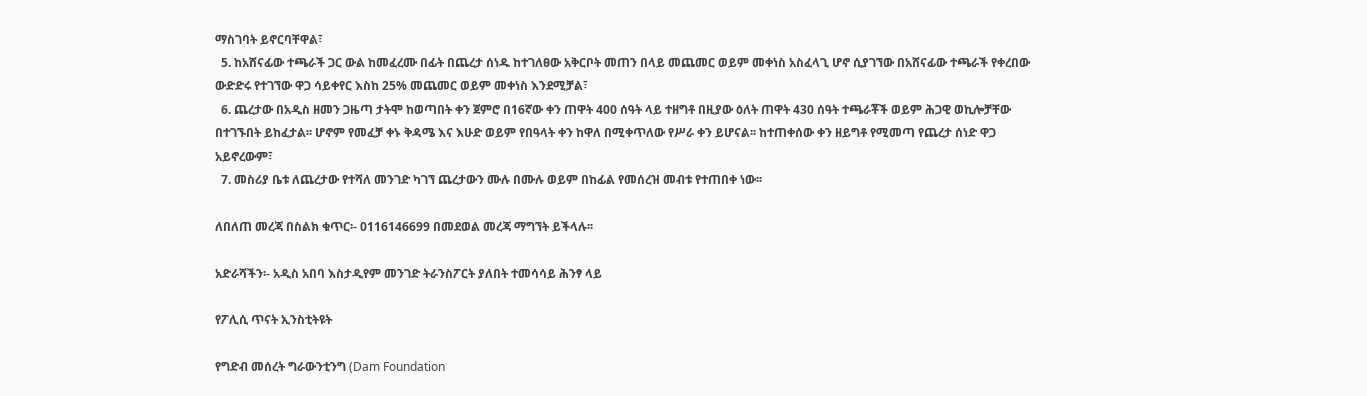ማስገባት ይኖርባቸዋል፣
  5. ከአሸናፊው ተጫራች ጋር ውል ከመፈረሙ በፊት በጨረታ ሰነዱ ከተገለፀው አቅርቦት መጠን በላይ መጨመር ወይም መቀነስ አስፈላጊ ሆኖ ሲያገኘው በአሸናፊው ተጫራች የቀረበው ውድድሩ የተገኘው ዋጋ ሳይቀየር እስከ 25% መጨመር ወይም መቀነስ እንደሚቻል፣
  6. ጨረታው በአዲስ ዘመን ጋዜጣ ታትሞ ከወጣበት ቀን ጀምሮ በ16ኛው ቀን ጠዋት 400 ሰዓት ላይ ተዘግቶ በዚያው ዕለት ጠዋት 430 ሰዓት ተጫራቾች ወይም ሕጋዊ ወኪሎቻቸው በተገኙበት ይከፈታል፡፡ ሆኖም የመፈቻ ቀኑ ቅዳሜ እና እሁድ ወይም የበዓላት ቀን ከዋለ በሚቀጥለው የሥራ ቀን ይሆናል፡፡ ከተጠቀሰው ቀን ዘይግቶ የሚመጣ የጨረታ ሰነድ ዋጋ አይኖረውም፣
  7. መስሪያ ቤቱ ለጨረታው የተሻለ መንገድ ካገኘ ጨረታውን ሙሉ በሙሉ ወይም በከፊል የመሰረዝ መብቱ የተጠበቀ ነው፡፡

ለበለጠ መረጃ በስልክ ቁጥር፡- 0116146699 በመደወል መረጃ ማግኘት ይችላሉ፡፡

አድራሻችን፡- አዲስ አበባ እስታዲየም መንገድ ትራንስፖርት ያለበት ተመሳሳይ ሕንፃ ላይ

የፖሊሲ ጥናት ኢንስቲትዩት

የግድብ መሰረት ግራውንቲንግ (Dam Foundation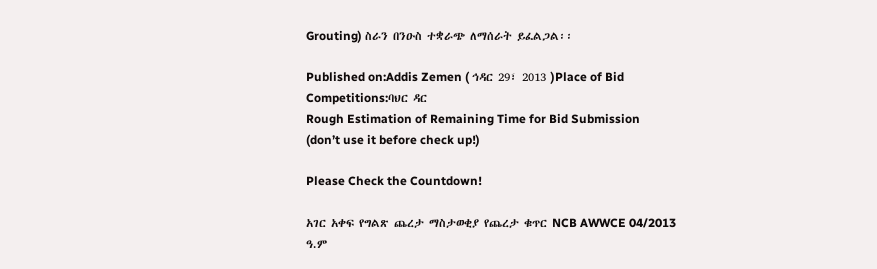Grouting) ስራን በንዑስ ተቋራጭ ለማሰራት ይፈልጋል፡፡

Published on:Addis Zemen ( ኅዳር 29፣ 2013 )Place of Bid Competitions:ባህር ዳር
Rough Estimation of Remaining Time for Bid Submission (don’t use it before check up!)

Please Check the Countdown!

አገር አቀፍ የግልጽ ጨረታ ማስታወቂያ የጨረታ ቁጥር NCB AWWCE 04/2013 ዓ.ም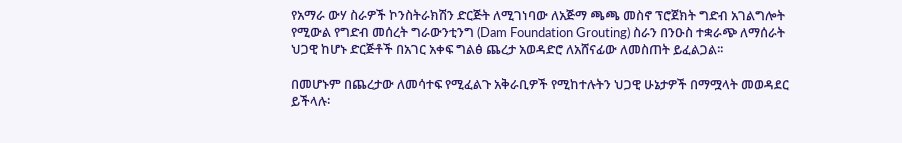የአማራ ውሃ ስራዎች ኮንስትራክሽን ድርጅት ለሚገነባው ለአጅማ ጫጫ መስኖ ፕሮጀክት ግድብ አገልግሎት የሚውል የግድብ መሰረት ግራውንቲንግ (Dam Foundation Grouting) ስራን በንዑስ ተቋራጭ ለማሰራት ህጋዊ ከሆኑ ድርጅቶች በአገር አቀፍ ግልፅ ጨረታ አወዳድሮ ለአሸናፊው ለመስጠት ይፈልጋል፡፡

በመሆኑም በጨረታው ለመሳተፍ የሚፈልጉ አቅራቢዎች የሚከተሉትን ህጋዊ ሁኔታዎች በማሟላት መወዳደር ይችላሉ፡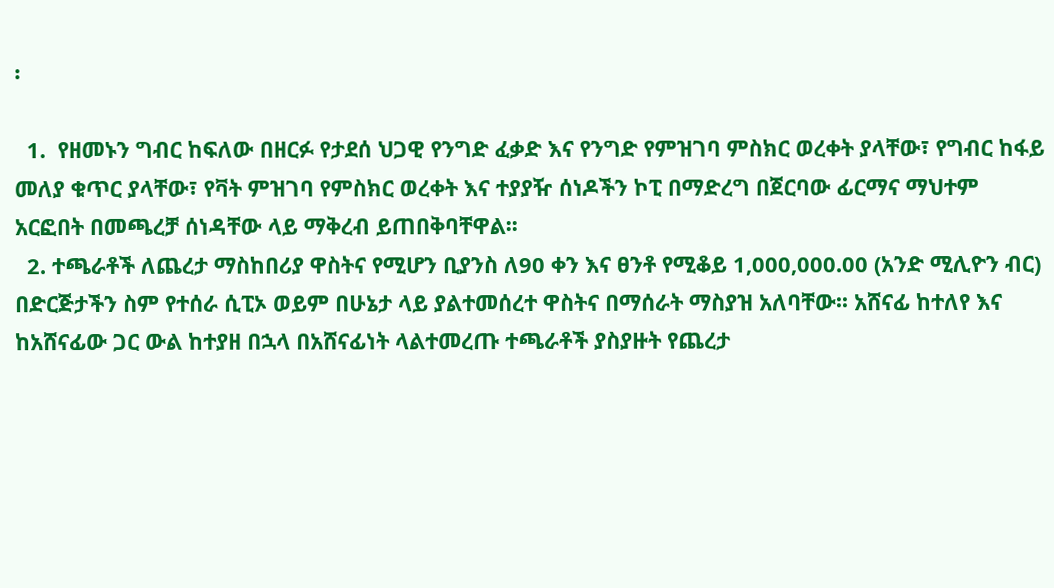፡

  1.  የዘመኑን ግብር ከፍለው በዘርፉ የታደሰ ህጋዊ የንግድ ፈቃድ እና የንግድ የምዝገባ ምስክር ወረቀት ያላቸው፣ የግብር ከፋይ መለያ ቁጥር ያላቸው፣ የቫት ምዝገባ የምስክር ወረቀት እና ተያያዥ ሰነዶችን ኮፒ በማድረግ በጀርባው ፊርማና ማህተም አርፎበት በመጫረቻ ሰነዳቸው ላይ ማቅረብ ይጠበቅባቸዋል፡፡
  2. ተጫራቶች ለጨረታ ማስከበሪያ ዋስትና የሚሆን ቢያንስ ለ90 ቀን እና ፀንቶ የሚቆይ 1,000,000.00 (አንድ ሚሊዮን ብር) በድርጅታችን ስም የተሰራ ሲፒኦ ወይም በሁኔታ ላይ ያልተመሰረተ ዋስትና በማሰራት ማስያዝ አለባቸው፡፡ አሸናፊ ከተለየ እና ከአሸናፊው ጋር ውል ከተያዘ በኋላ በአሸናፊነት ላልተመረጡ ተጫራቶች ያስያዙት የጨረታ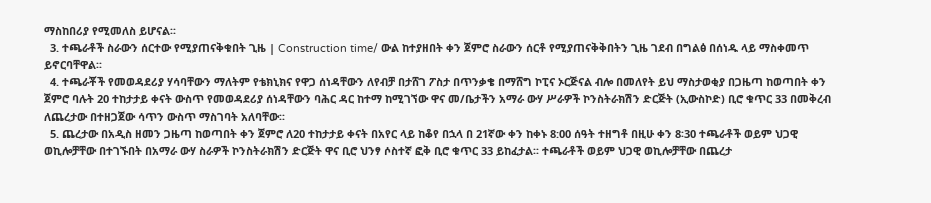ማስከበሪያ የሚመለስ ይሆናል፡፡
  3. ተጫራቶች ስራውን ሰርተው የሚያጠናቅቁበት ጊዜ | Construction time/ ውል ከተያዘበት ቀን ጀምሮ ስራውን ሰርቶ የሚያጠናቅቅበትን ጊዜ ገደብ በግልፅ በሰነዱ ላይ ማስቀመጥ ይኖርባቸዋል፡፡
  4. ተጫራቾች የመወዳደሪያ ሃሳባቸውን ማለትም የቴክኒክና የዋጋ ሰነዳቸውን ለየብቻ በታሸገ ፖስታ በጥንቃቄ በማሸግ ኮፒና ኦርጅናል ብሎ በመለየት ይህ ማስታወቂያ በጋዜጣ ከወጣበት ቀን ጀምሮ ባሉት 20 ተከታታይ ቀናት ውስጥ የመወዳደሪያ ሰነዳቸውን ባሕር ዳር ከተማ ከሚገኘው ዋና መ/ቤታችን አማራ ውሃ ሥራዎች ኮንስትራክሽን ድርጅት (ኢውስኮድ) ቢሮ ቁጥር 33 በመቅረብ ለጨረታው በተዘጋጀው ሳጥን ውስጥ ማስገባት አለባቸው፡፡
  5. ጨረታው በአዲስ ዘመን ጋዜጣ ከወጣበት ቀን ጀምሮ ለ20 ተከታታይ ቀናት በአየር ላይ ከቆየ በኋላ በ 21ኛው ቀን ከቀኑ 8:00 ሰዓት ተዘግቶ በዚሁ ቀን 8፡30 ተጫራቶች ወይም ህጋዊ ወኪሎቻቸው በተገኙበት በአማራ ውሃ ስራዎች ኮንስትራክሽን ድርጅት ዋና ቢሮ ህንፃ ሶስተኛ ፎቅ ቢሮ ቁጥር 33 ይከፈታል፡፡ ተጫራቶች ወይም ህጋዊ ወኪሎቻቸው በጨረታ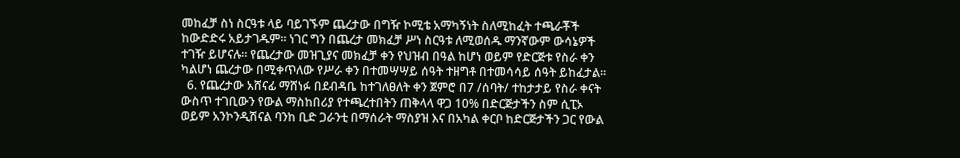መከፈቻ ስነ ስርዓቱ ላይ ባይገኙም ጨረታው በግዥ ኮሚቴ አማካኝነት ስለሚከፈት ተጫራቾች ከውድድሩ አይታገዱም፡፡ ነገር ግን በጨረታ መክፈቻ ሥነ ስርዓቱ ለሚወሰዱ ማንኛውም ውሳኔዎች ተገዥ ይሆናሉ። የጨረታው መዝጊያና መክፈቻ ቀን የህዝብ በዓል ከሆነ ወይም የድርጅቱ የስራ ቀን ካልሆነ ጨረታው በሚቀጥለው የሥራ ቀን በተመሣሣይ ሰዓት ተዘግቶ በተመሳሳይ ሰዓት ይከፈታል፡፡
  6. የጨረታው አሸናፊ ማሸነፉ በደብዳቤ ከተገለፀለት ቀን ጀምሮ በ7 /ሰባት/ ተከታታይ የስራ ቀናት ውስጥ ተገቢውን የውል ማስከበሪያ የተጫረተበትን ጠቅላላ ዋጋ 10% በድርጅታችን ስም ሲፒኦ ወይም አንኮንዲሽናል ባንከ ቢድ ጋራንቲ በማሰራት ማስያዝ እና በአካል ቀርቦ ከድርጅታችን ጋር የውል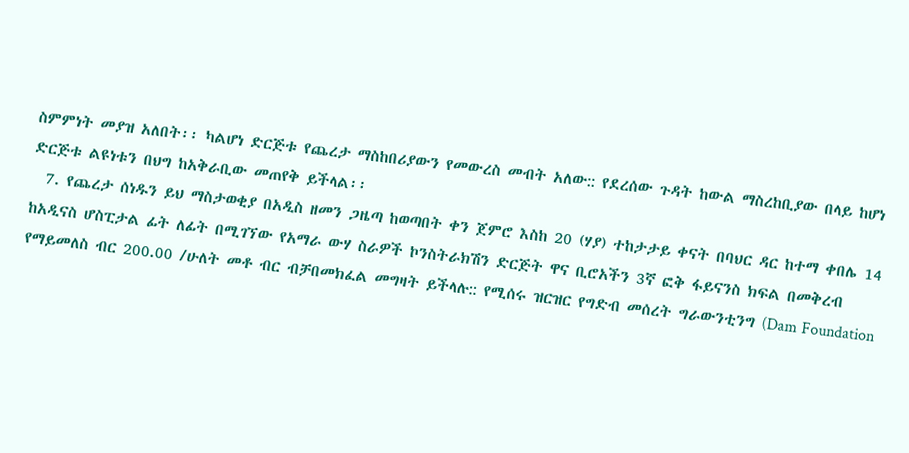ስምምነት መያዝ አለበት፡፡ ካልሆነ ድርጅቱ የጨረታ ማስከበሪያውን የመውረስ መብት አለው:: የደረሰው ጉዳት ከውል ማስረከቢያው በላይ ከሆነ ድርጅቱ ልዩነቱን በህግ ከአቅራቢው መጠየቅ ይችላል፡፡
  7. የጨረታ ሰነዱን ይህ ማስታወቂያ በአዲስ ዘመን ጋዜጣ ከወጣበት ቀን ጀምሮ እስከ 20 (ሃያ) ተከታታይ ቀናት በባህር ዳር ከተማ ቀበሌ 14 ከአዲናስ ሆስፒታል ፊት ለፊት በሚገኘው የአማራ ውሃ ስራዎች ኮንስትራክሽን ድርጅት ዋና ቢሮአችን 3ኛ ፎቅ ፋይናንስ ክፍል በመቅረብ የማይመለስ ብር 200.00 /ሁለት መቶ ብር ብቻበመክፈል መግዛት ይችላሉ:: የሚሰሩ ዝርዝር የግድብ መሰረት ግራውንቲንግ (Dam Foundation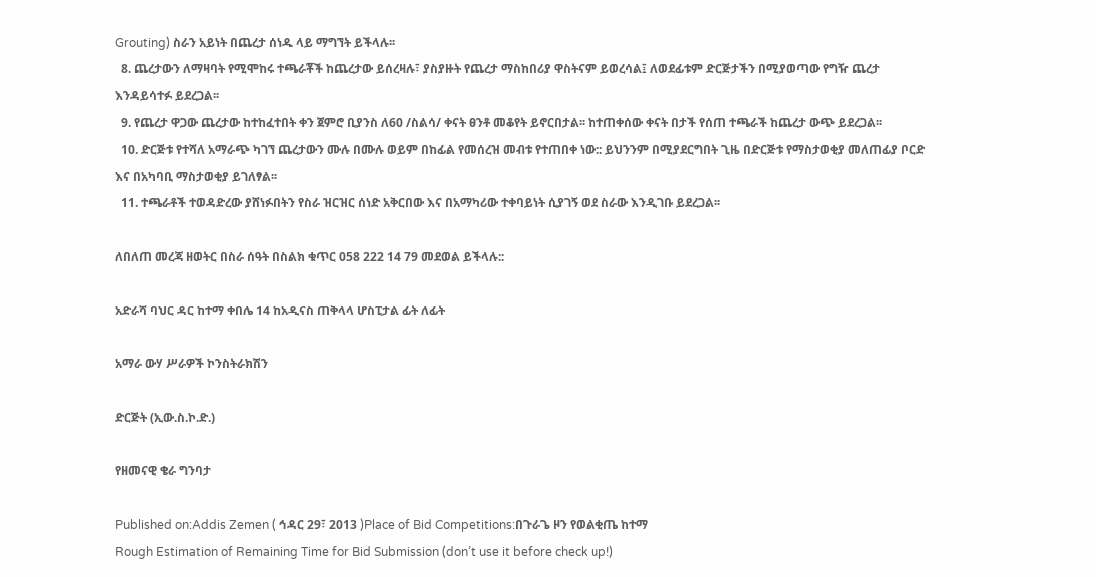Grouting) ስራን አይነት በጨረታ ሰነዱ ላይ ማግኘት ይችላሉ፡፡
  8. ጨረታውን ለማዛባት የሚሞከሩ ተጫራቾች ከጨረታው ይሰረዛሉ፣ ያስያዙት የጨረታ ማስከበሪያ ዋስትናም ይወረሳል፤ ለወደፊቱም ድርጅታችን በሚያወጣው የግዥ ጨረታ እንዳይሳተፉ ይደረጋል፡፡
  9. የጨረታ ዋጋው ጨረታው ከተከፈተበት ቀን ጀምሮ ቢያንስ ለ60 /ስልሳ/ ቀናት ፀንቶ መቆየት ይኖርበታል፡፡ ከተጠቀሰው ቀናት በታች የሰጠ ተጫራች ከጨረታ ውጭ ይደረጋል፡፡
  10. ድርጅቱ የተሻለ አማራጭ ካገኘ ጨረታውን ሙሉ በሙሉ ወይም በከፊል የመሰረዝ መብቱ የተጠበቀ ነው:: ይህንንም በሚያደርግበት ጊዜ በድርጅቱ የማስታወቂያ መለጠፊያ ቦርድ እና በአካባቢ ማስታወቂያ ይገለፃል፡፡
  11. ተጫራቶች ተወዳድረው ያሸነፉበትን የስራ ዝርዝር ሰነድ አቅርበው እና በአማካሪው ተቀባይነት ሲያገኝ ወደ ስራው እንዲገቡ ይደረጋል፡፡

ለበለጠ መረጃ ዘወትር በስራ ሰዓት በስልክ ቁጥር 058 222 14 79 መደወል ይችላሉ::

አድራሻ ባህር ዳር ከተማ ቀበሌ 14 ከአዲናስ ጠቅላላ ሆስፒታል ፊት ለፊት

አማራ ውሃ ሥራዎች ኮንስትራክሽን

ድርጅት (ኢው.ስ.ኮ.ድ.)

የዘመናዊ ቄራ ግንባታ

Published on:Addis Zemen ( ኅዳር 29፣ 2013 )Place of Bid Competitions:በጉራጌ ዞን የወልቂጤ ከተማ
Rough Estimation of Remaining Time for Bid Submission (don’t use it before check up!)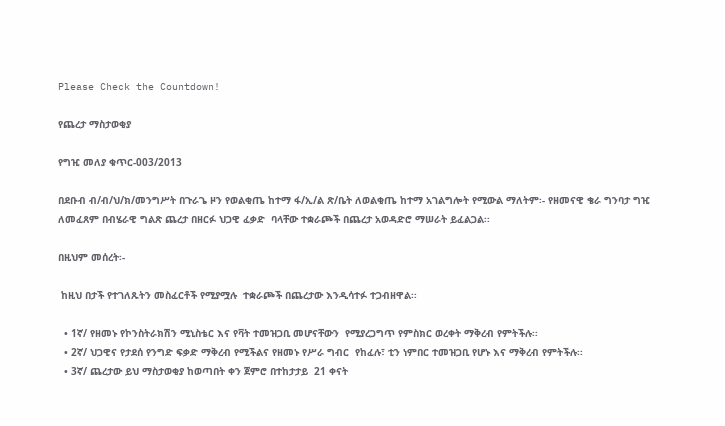Please Check the Countdown!

የጨረታ ማስታወቂያ

የግዢ መለያ ቁጥር-003/2013

በደቡብ ብ/ብ/ህ/ክ/መንግሥት በጉራጌ ዞን የወልቂጤ ከተማ ፋ/ኢ/ል ጽ/ቤት ለወልቂጤ ከተማ አገልግሎት የሚውል ማለትም፡- የዘመናዊ ቄራ ግንባታ ግዢ ለመፈጸም በብሄራዊ ግልጽ ጨረታ በዘርፉ ህጋዊ ፈቃድ  ባላቸው ተቋራጮች በጨረታ አወዳድሮ ማሠራት ይፈልጋል፡፡

በዚህም መሰረት፡-

 ከዚህ በታች የተገለጹትን መስፈርቶች የሚያሟሉ  ተቋራጮች በጨረታው እንዲሳተፉ ተጋብዘዋል፡፡

  • 1ኛ/ የዘመኑ የኮንስትራክሽን ሚኒስቴር እና የቫት ተመዝጋቢ መሆናቸውን  የሚያረጋግጥ የምስክር ወረቀት ማቅረብ የምትችሉ፡፡
  • 2ኛ/ ህጋዊና የታደሰ የንግድ ፍቃድ ማቅረብ የሚችልና የዘመኑ የሥራ ግብር  የከፈሉ፣ ቲን ነምበር ተመዝጋቢ የሆኑ እና ማቅረብ የምትችሉ፡፡
  • 3ኛ/ ጨረታው ይህ ማስታወቂያ ከወጣበት ቀን ጀምሮ በተከታታይ  21 ቀናት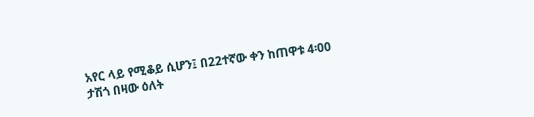አየር ላይ የሚቆይ ሲሆን፤ በ22ተኛው ቀን ከጠዋቱ 4፡00 ታሽጎ በዛው ዕለት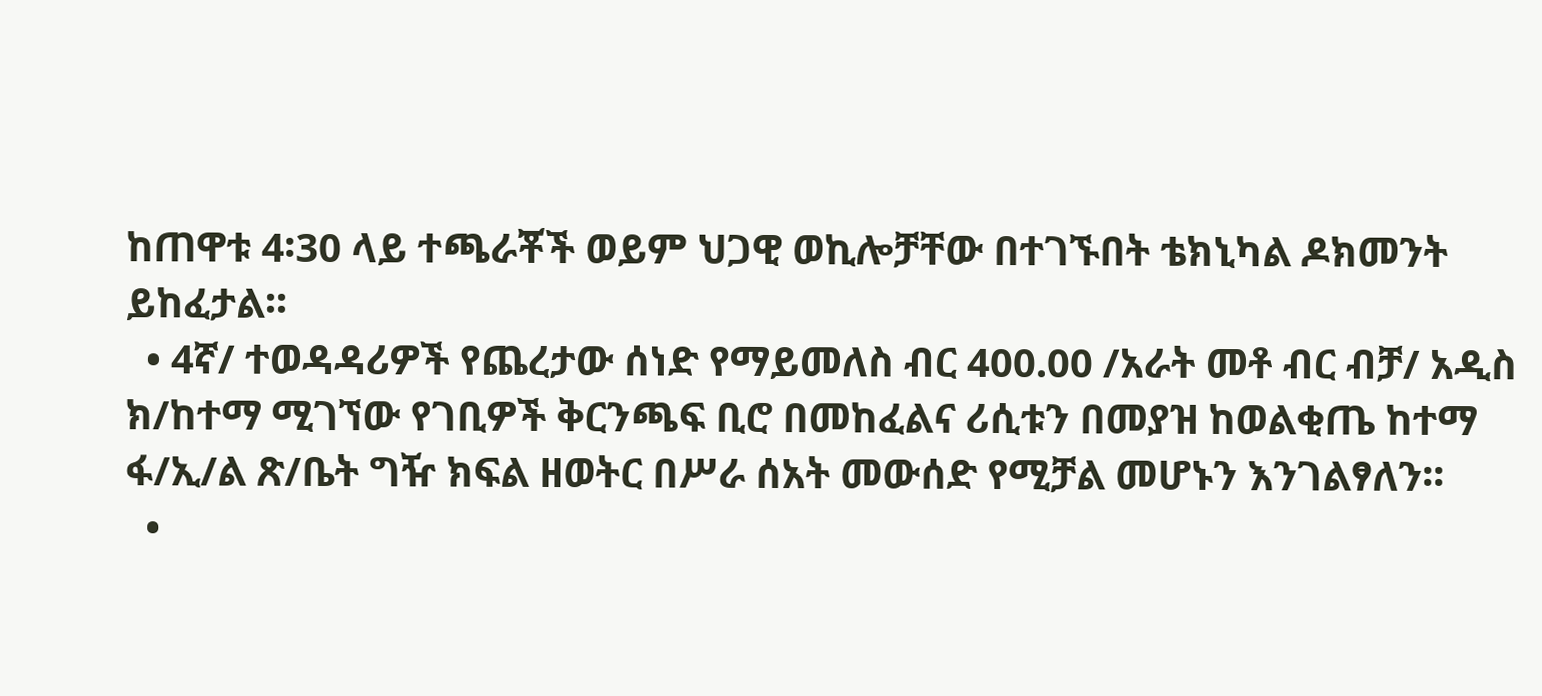ከጠዋቱ 4፡30 ላይ ተጫራቾች ወይም ህጋዊ ወኪሎቻቸው በተገኙበት ቴክኒካል ዶክመንት ይከፈታል፡፡
  • 4ኛ/ ተወዳዳሪዎች የጨረታው ሰነድ የማይመለስ ብር 400.00 /አራት መቶ ብር ብቻ/ አዲስ ክ/ከተማ ሚገኘው የገቢዎች ቅርንጫፍ ቢሮ በመከፈልና ሪሲቱን በመያዝ ከወልቂጤ ከተማ ፋ/ኢ/ል ጽ/ቤት ግዥ ክፍል ዘወትር በሥራ ሰአት መውሰድ የሚቻል መሆኑን እንገልፃለን፡፡
  •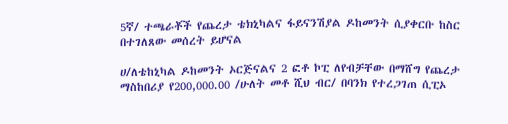5ኛ/ ተጫራቾች የጨረታ ቴክኒካልና ፋይናንሽያል ዶከመንት ሲያቀርቡ ከስር በተገለጸው መሰረት ይሆናል

ሀ/ለቴከኒካል ዶከመንት ኦርጅናልና 2 ፎቶ ኮፒ ለየብቻቸው በማሸግ የጨረታ ማስከበሪያ የ200,000.00 /ሁለት መቶ ሺህ ብር/ በባንክ የተረጋገጠ ሲፒኦ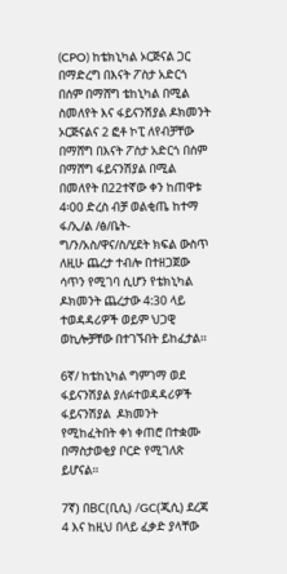(CPO) ከቴክኒካል ኦርጅናል ጋር በማድረግ በእናት ፖስታ አድርጎ በሰም በማሸግ ቴከኒካል በሚል ስመለየት እና ፋይናንሽያል ዶክመንት ኦርጅናልና 2 ፎቶ ኮፒ ለየብቻቸው በማሸግ በእናት ፖስታ አድርጎ በሰም በማሸግ ፋይናንሽያል በሚል በመለየት በ22ተኛው ቀን ከጠዋቱ 4፡00 ድረስ ብቻ ወልቂጤ ከተማ ፋ/ኢ/ል /ፅ/ቤት-ግ/ን/አስ/ዋና/ስ/ሂደት ክፍል ውስጥ ለዚሁ ጨረታ ተብሎ በተዘጋጀው ሳጥን የሚገባ ሲሆን የቴክኒካል ዶክመንት ጨረታው 4:30 ላይ ተወዳዳሪዎች ወይም ህጋዊ ወኪሎቻቸው በተገኙበት ይከፈታል፡፡

6ኛ/ ከቴከኒካል ግምገማ ወደ ፋይናንሽያል ያለፉተወዳዳሪዎች ፋይናንሽያል  ዶክመንት የሚከፈትበት ቀነ ቀጠሮ በተቋሙ በማስታወቂያ ቦርድ የሚገለጽ ይሆናል፡፡

7ኛ) በBC(ቢሲ) /GC(ጂሲ) ደረጃ 4 እና ከዚህ በላይ ፈቃድ ያላቸው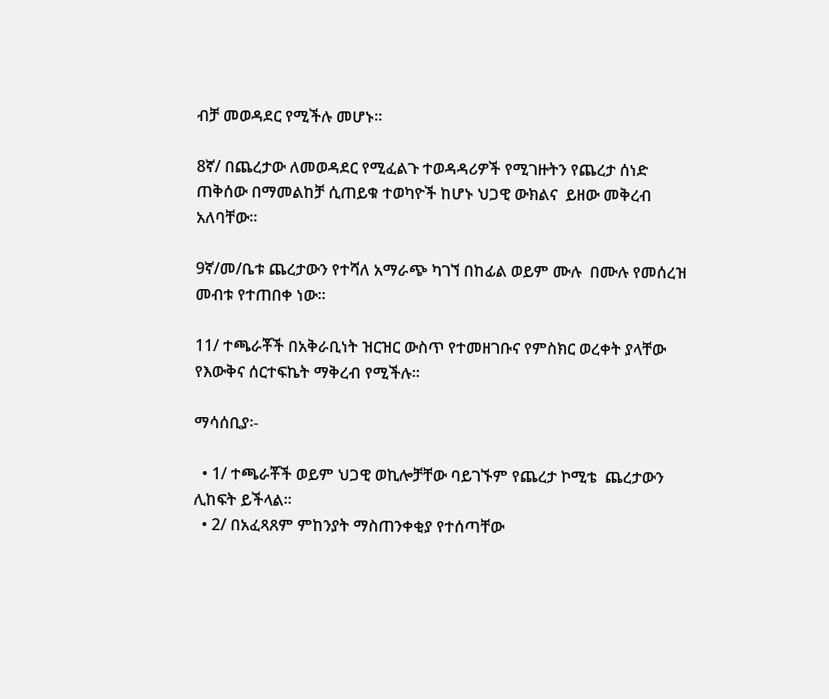ብቻ መወዳደር የሚችሉ መሆኑ፡፡

8ኛ/ በጨረታው ለመወዳደር የሚፈልጉ ተወዳዳሪዎች የሚገዙትን የጨረታ ሰነድ ጠቅሰው በማመልከቻ ሲጠይቁ ተወካዮች ከሆኑ ህጋዊ ውክልና  ይዘው መቅረብ አለባቸው፡፡

9ኛ/መ/ቤቱ ጨረታውን የተሻለ አማራጭ ካገኘ በከፊል ወይም ሙሉ  በሙሉ የመሰረዝ መብቱ የተጠበቀ ነው፡፡

11/ ተጫራቾች በአቅራቢነት ዝርዝር ውስጥ የተመዘገቡና የምስክር ወረቀት ያላቸው የእውቅና ሰርተፍኬት ማቅረብ የሚችሉ፡፡

ማሳሰቢያ፡-

  • 1/ ተጫራቾች ወይም ህጋዊ ወኪሎቻቸው ባይገኙም የጨረታ ኮሚቴ  ጨረታውን ሊከፍት ይችላል፡፡
  • 2/ በአፈጻጸም ምከንያት ማስጠንቀቂያ የተሰጣቸው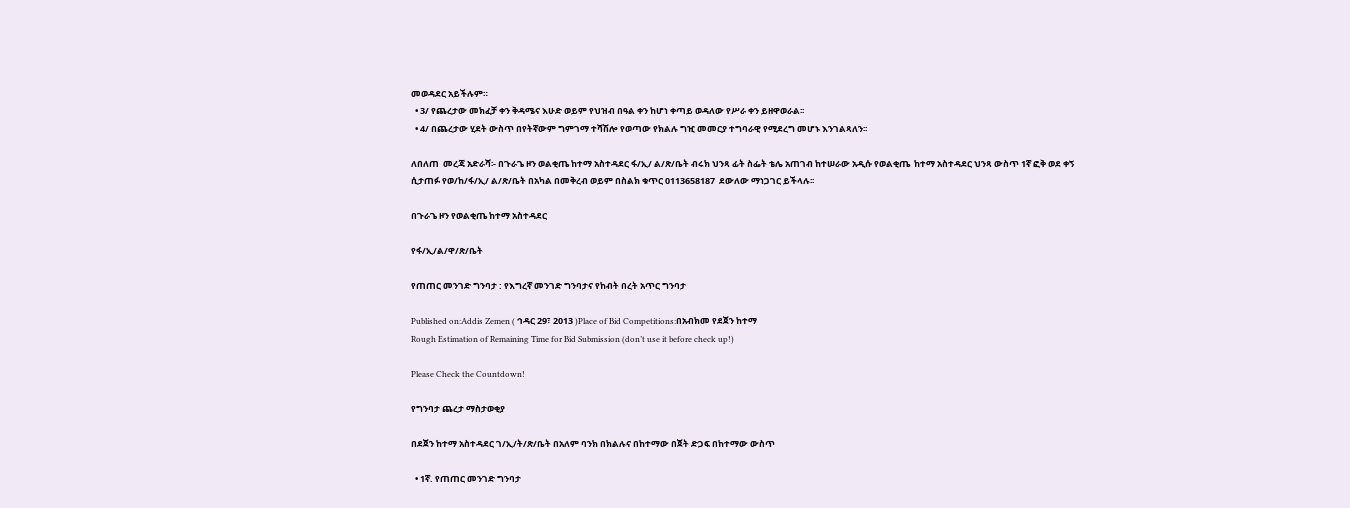መወዳደር አይችሉም።
  • 3/ የጨረታው መክፈቻ ቀን ቅዳሜና እሁድ ወይም የህዝብ በዓል ቀን ከሆነ ቀጣይ ወዳለው የሥራ ቀን ይዘዋወራል፡፡
  • 4/ በጨረታው ሂደት ውስጥ በየትኛውም ግምገማ ተሻሽሎ የወጣው የክልሉ ግዢ መመርያ ተግባራዊ የሚደረግ መሆኑ እንገልጻለን፡፡

ለበለጠ  መረጃ አድራሻ፡- በጉራጌ ዞን ወልቂጤ ከተማ አስተዳደር ፋ/ኢ/ ል/ጽ/ቤት ብሩክ ህንጻ ፊት ስፌት ቴሌ አጠገብ ከተሠራው አዲሱ የወልቂጤ  ከተማ አስተዳደር ህንጻ ውስጥ 1ኛ ፎቅ ወደ ቀኝ ሲታጠፉ የወ/ከ/ፋ/ኢ/ ል/ጽ/ቤት በአካል በመቅረብ ወይም በስልክ ቁጥር 0113658187  ደውለው ማነጋገር ይችላሉ፡፡

በጉራጌ ዞን የወልቂጤ ከተማ አስተዳደር

የፋ/ኢ/ል/ዋ/ጽ/ቤት

የጠጠር መንገድ ግንባታ : የእግረኛ መንገድ ግንባታና የከብት በረት አጥር ግንባታ

Published on:Addis Zemen ( ኅዳር 29፣ 2013 )Place of Bid Competitions:በአብክመ የደጀን ከተማ
Rough Estimation of Remaining Time for Bid Submission (don’t use it before check up!)

Please Check the Countdown!

የግንባታ ጨረታ ማስታወቂያ

በደጀን ከተማ አስተዳደር ገ/ኢ/ት/ጽ/ቤት በአለም ባንክ በክልሉና በከተማው በጀት ድጋፍ በከተማው ውስጥ

  • 1ኛ. የጠጠር መንገድ ግንባታ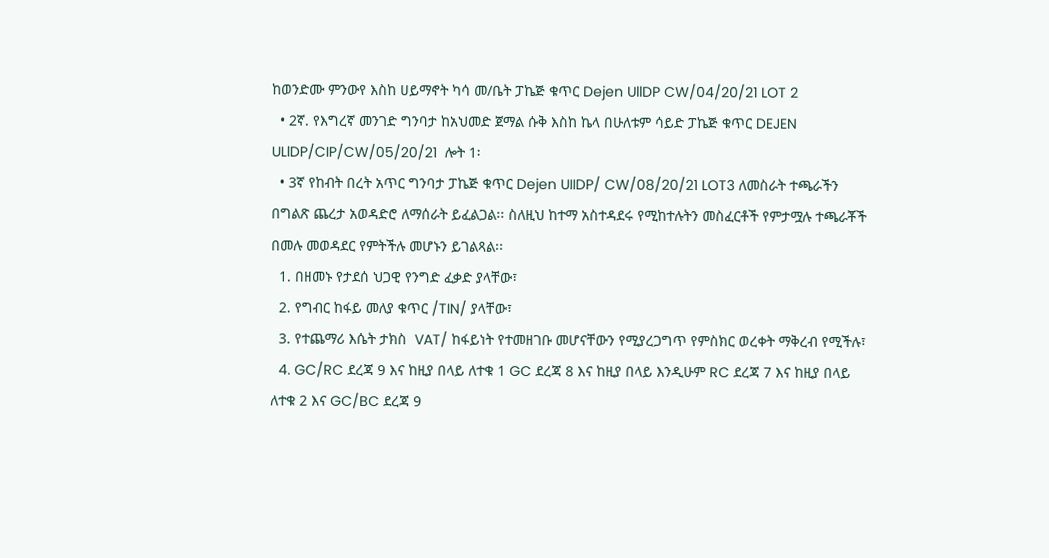ከወንድሙ ምንውየ እስከ ሀይማኖት ካሳ መ/ቤት ፓኬጅ ቁጥር Dejen UllDP CW/04/20/21 LOT 2
  • 2ኛ. የእግረኛ መንገድ ግንባታ ከአህመድ ጀማል ሱቅ እስከ ኬላ በሁለቱም ሳይድ ፓኬጅ ቁጥር DEJEN ULlDP/CIP/CW/05/20/21  ሎት 1፡
  • 3ኛ የከብት በረት አጥር ግንባታ ፓኬጅ ቁጥር Dejen UIIDP/ CW/08/20/21 LOT3 ለመስራት ተጫራችን በግልጽ ጨረታ አወዳድሮ ለማሰራት ይፈልጋል፡፡ ስለዚህ ከተማ አስተዳደሩ የሚከተሉትን መስፈርቶች የምታሟሉ ተጫራቾች በመሉ መወዳደር የምትችሉ መሆኑን ይገልጻል፡፡
  1. በዘመኑ የታደሰ ህጋዊ የንግድ ፈቃድ ያላቸው፣
  2. የግብር ከፋይ መለያ ቁጥር /TIN/ ያላቸው፣
  3. የተጨማሪ እሴት ታክስ  VAT/ ከፋይነት የተመዘገቡ መሆናቸውን የሚያረጋግጥ የምስክር ወረቀት ማቅረብ የሚችሉ፣
  4. GC/RC ደረጃ 9 እና ከዚያ በላይ ለተቁ 1 GC ደረጃ 8 እና ከዚያ በላይ እንዲሁም RC ደረጃ 7 እና ከዚያ በላይ ለተቁ 2 እና GC/BC ደረጃ 9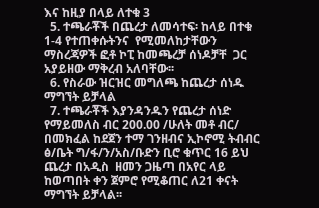እና ከዚያ በላይ ለተቁ 3
  5. ተጫራቾች በጨረታ ለመሳተፍ፡ ከላይ በተቁ 1-4 የተጠቀሱትንና  የሚመለከታቸውን ማስረጃዎች ፎቶ ኮፒ ከመጫረቻ ሰነዶቻቸ  ጋር አያይዘው ማቅረብ አለባቸው፡፡
  6. የስራው ዝርዝር መግለጫ ከጨረታ ሰነዱ ማግኘት ይቻላል
  7. ተጫራቾች እያንዳንዱን የጨረታ ሰነድ የማይመለስ ብር 200.00 /ሁለት መቶ ብር/ በመክፈል ከደጀን ተማ ገንዘብና ኢኮኖሚ ትብብር ፅ/ቤት ግ/ፋ/ን/አስ/ቡድን ቢሮ ቁጥር 16 ይህ ጨረታ በአዲስ  ዘመን ጋዜጣ በአየር ላይ ከወጣበት ቀን ጀምሮ የሚቆጠር ለ21 ቀናት ማግኘት ይቻላል፡፡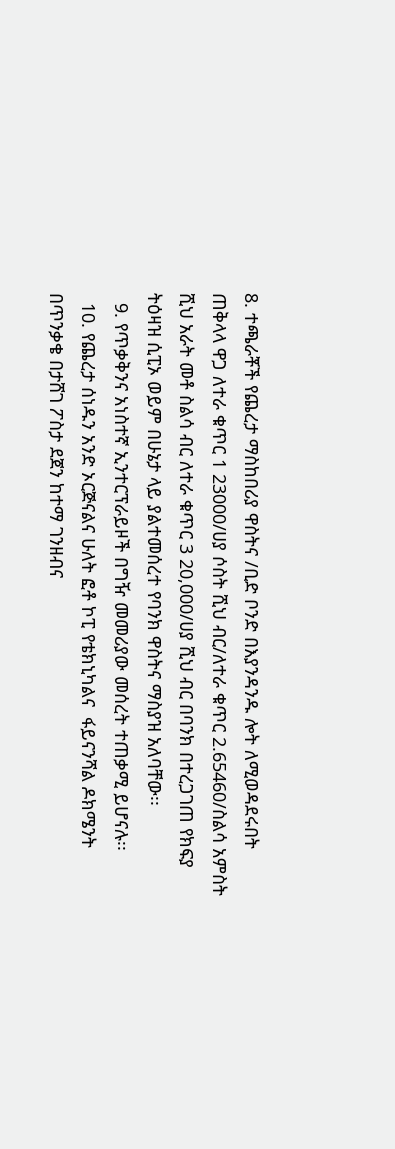8. ተጫራቾች የጨረታ ማስከበሪያ ዋስትና /ቢድ ቦንድ በእያንዳንዱ ሎት ለሚወዳደሩበት ጠቅላላ ዋጋ ለተራ ቁጥር 1 23000/ሀያ ሶስት ሺህ ብር/ለተራ ቁጥር 2.65460/ስልሳ አምስት ሺህ አራት መቶ ስልሳ ብር ለተራ ቁጥር 3 20,000/ሀያ ሺህ ብር በባንክ በተረጋገጠ የክፍያ ትዕዛዝ ሲፒኦ ወይም በሁኔታ ላይ ያልተመሰረተ የባንክ ዋስትና ማስያዝ አለባቸው፡፡
  9. የጥቃቅንና አነስተኛ ኢንተርፕራይዞች በግዥ መመሪያው መሰረት ተጠቃሚ ይሆናሉ፡፡
  10. የጨረታ ሰነዱን አንድ ኦርጅናልና ሁለት ፎቶ ኮፒ የቴክኒካልና  ፋይናንሻል ዶክሜንት በጥንቃቄ በታሸገ ፖስታ ደጀን ከተማ ገንዘብና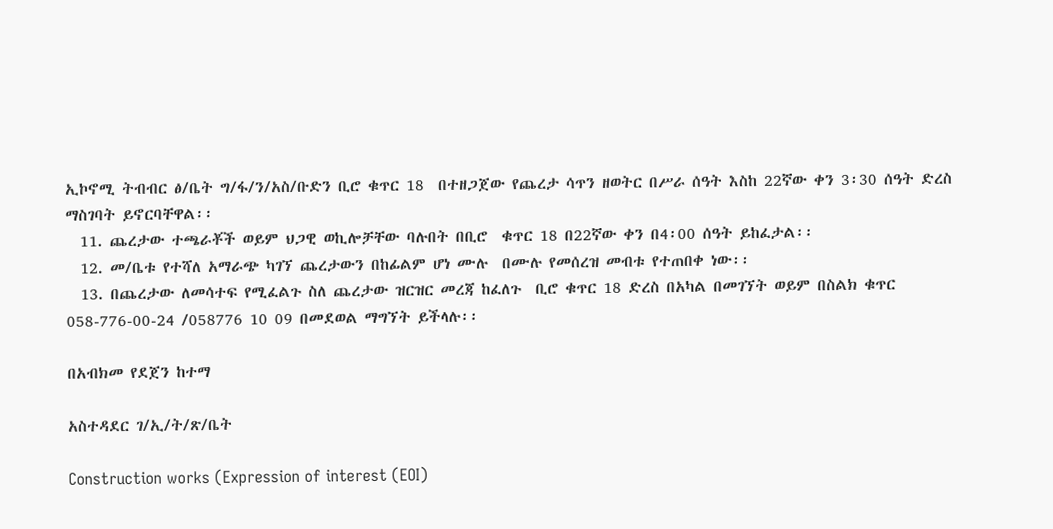ኢኮኖሚ ትብብር ፅ/ቤት ግ/ፋ/ን/አስ/ቡድን ቢሮ ቁጥር 18  በተዘጋጀው የጨረታ ሳጥን ዘወትር በሥራ ሰዓት እስከ 22ኛው ቀን 3፡30 ሰዓት ድረስ ማስገባት ይኖርባቸዋል፡፡
  11. ጨረታው ተጫራቾች ወይም ህጋዊ ወኪሎቻቸው ባሉበት በቢሮ  ቁጥር 18 በ22ኛው ቀን በ4፡00 ሰዓት ይከፈታል፡፡
  12. መ/ቤቱ የተሻለ አማራጭ ካገኘ ጨረታውን በከፊልም ሆነ ሙሉ  በሙሉ የመሰረዝ መብቱ የተጠበቀ ነው፡፡
  13. በጨረታው ለመሳተፍ የሚፈልጉ ስለ ጨረታው ዝርዝር መረጃ ከፈለጉ  ቢሮ ቁጥር 18 ድረስ በአካል በመገኘት ወይም በስልክ ቁጥር 058-776-00-24 /058776 10 09 በመደወል ማግኘት ይችላሉ፡፡

በአብክመ የደጀን ከተማ

አስተዳደር ገ/ኢ/ት/ጽ/ቤት

Construction works (Expression of interest (EOI)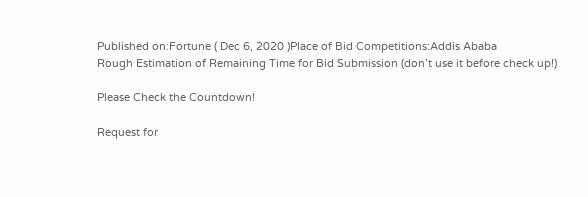Published on:Fortune ( Dec 6, 2020 )Place of Bid Competitions:Addis Ababa
Rough Estimation of Remaining Time for Bid Submission (don’t use it before check up!)

Please Check the Countdown!

Request for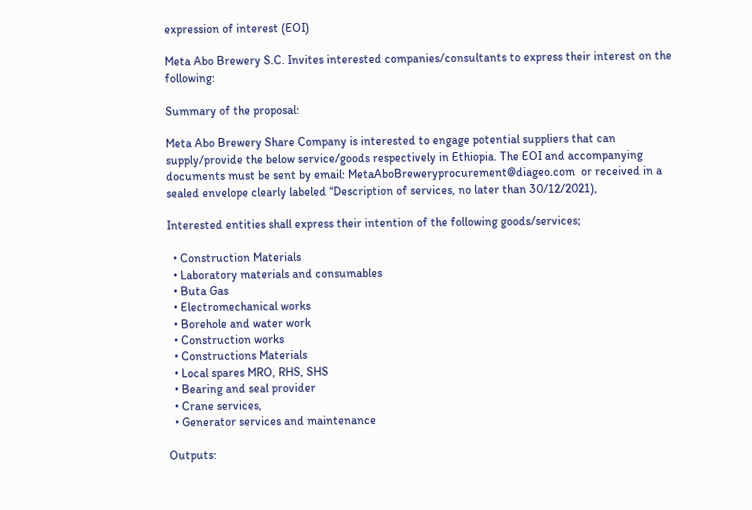expression of interest (EOI)

Meta Abo Brewery S.C. Invites interested companies/consultants to express their interest on the following:

Summary of the proposal:

Meta Abo Brewery Share Company is interested to engage potential suppliers that can supply/provide the below service/goods respectively in Ethiopia. The EOI and accompanying documents must be sent by email: MetaAboBreweryprocurement@diageo.com  or received in a sealed envelope clearly labeled “Description of services, no later than 30/12/2021),

Interested entities shall express their intention of the following goods/services;

  • Construction Materials
  • Laboratory materials and consumables
  • Buta Gas
  • Electromechanical works
  • Borehole and water work
  • Construction works
  • Constructions Materials
  • Local spares MRO, RHS, SHS
  • Bearing and seal provider
  • Crane services,
  • Generator services and maintenance

Outputs: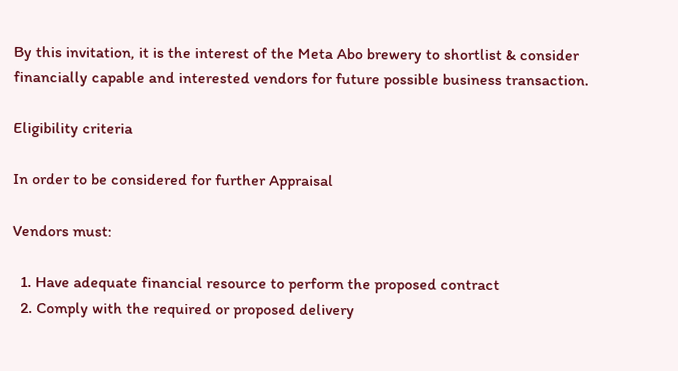By this invitation, it is the interest of the Meta Abo brewery to shortlist & consider financially capable and interested vendors for future possible business transaction.

Eligibility criteria

In order to be considered for further Appraisal

Vendors must:

  1. Have adequate financial resource to perform the proposed contract
  2. Comply with the required or proposed delivery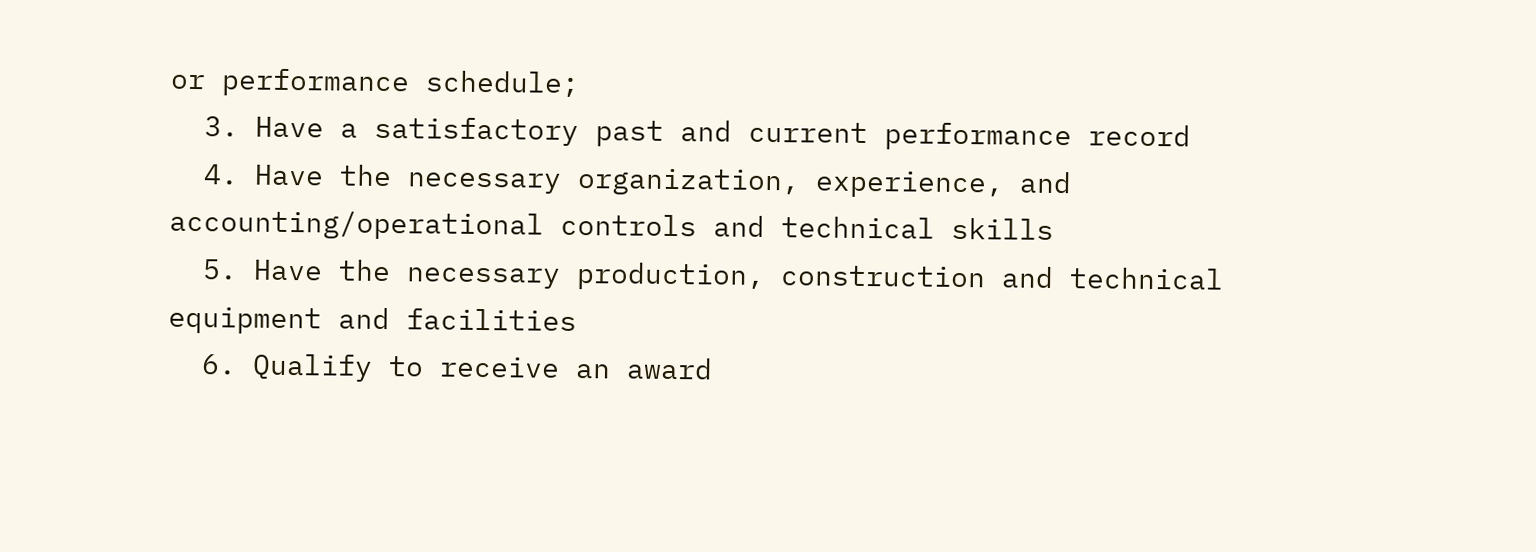or performance schedule;
  3. Have a satisfactory past and current performance record
  4. Have the necessary organization, experience, and accounting/operational controls and technical skills
  5. Have the necessary production, construction and technical equipment and facilities
  6. Qualify to receive an award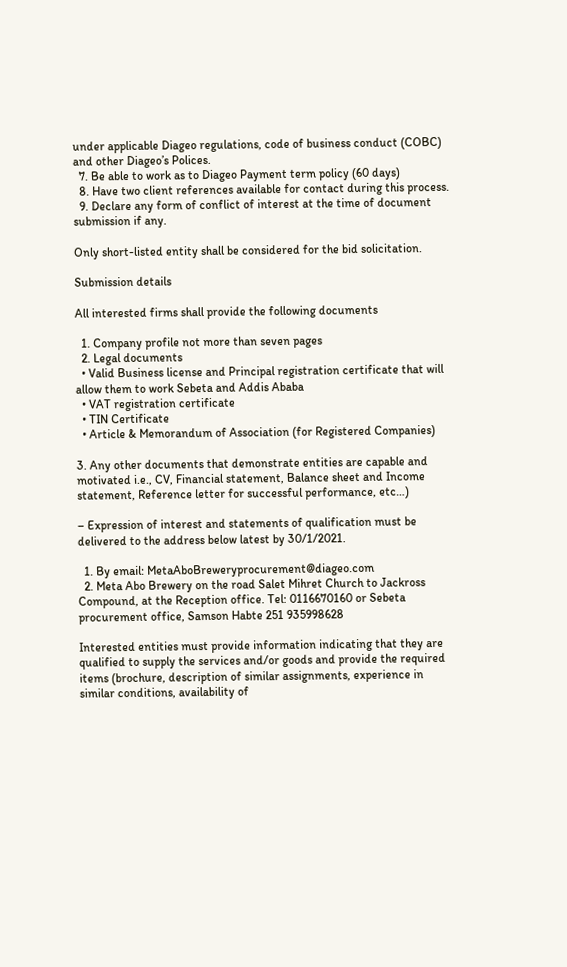under applicable Diageo regulations, code of business conduct (COBC) and other Diageo’s Polices.
  7. Be able to work as to Diageo Payment term policy (60 days)
  8. Have two client references available for contact during this process.
  9. Declare any form of conflict of interest at the time of document submission if any.

Only short-listed entity shall be considered for the bid solicitation.

Submission details

All interested firms shall provide the following documents

  1. Company profile not more than seven pages
  2. Legal documents
  • Valid Business license and Principal registration certificate that will allow them to work Sebeta and Addis Ababa
  • VAT registration certificate
  • TIN Certificate
  • Article & Memorandum of Association (for Registered Companies)

3. Any other documents that demonstrate entities are capable and motivated i.e., CV, Financial statement, Balance sheet and Income statement, Reference letter for successful performance, etc…)

– Expression of interest and statements of qualification must be delivered to the address below latest by 30/1/2021.

  1. By email: MetaAboBreweryprocurement@diageo.com
  2. Meta Abo Brewery on the road Salet Mihret Church to Jackross Compound, at the Reception office. Tel: 0116670160 or Sebeta procurement office, Samson Habte 251 935998628

Interested entities must provide information indicating that they are qualified to supply the services and/or goods and provide the required items (brochure, description of similar assignments, experience in similar conditions, availability of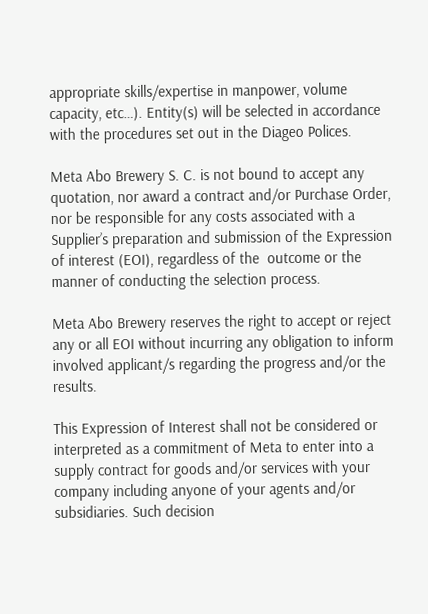appropriate skills/expertise in manpower, volume capacity, etc…). Entity(s) will be selected in accordance with the procedures set out in the Diageo Polices.

Meta Abo Brewery S. C. is not bound to accept any quotation, nor award a contract and/or Purchase Order, nor be responsible for any costs associated with a Supplier’s preparation and submission of the Expression of interest (EOI), regardless of the  outcome or the manner of conducting the selection process.

Meta Abo Brewery reserves the right to accept or reject any or all EOI without incurring any obligation to inform involved applicant/s regarding the progress and/or the results.

This Expression of Interest shall not be considered or interpreted as a commitment of Meta to enter into a supply contract for goods and/or services with your company including anyone of your agents and/or subsidiaries. Such decision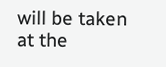will be taken at the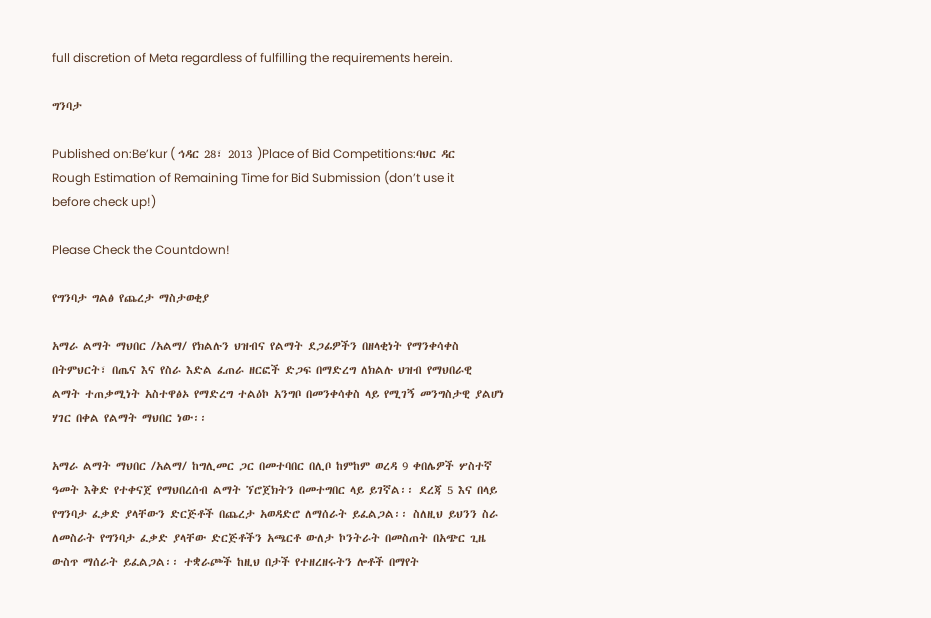full discretion of Meta regardless of fulfilling the requirements herein.

ግንባታ

Published on:Be’kur ( ኅዳር 28፣ 2013 )Place of Bid Competitions:ባህር ዳር
Rough Estimation of Remaining Time for Bid Submission (don’t use it before check up!)

Please Check the Countdown!

የግንባታ ግልፅ የጨረታ ማስታወቂያ

አማራ ልማት ማህበር /አልማ/ የክልሉን ህዝብና የልማት ደጋፊዎችን በዘላቂነት የማንቀሳቀስ በትምህርት፣ በጤና እና የስራ እድል ፈጠራ ዘርፎች ድጋፍ በማድረግ ለክልሉ ህዝብ የማህበራዊ ልማት ተጠቃሚነት አስተዋፅኦ የማድረግ ተልዕኮ አንግቦ በመንቀሳቀስ ላይ የሚገኝ መንግስታዊ ያልሆነ ሃገር በቀል የልማት ማህበር ነው፡፡

አማራ ልማት ማህበር /አልማ/ ከግሊመር ጋር በመተባበር በሊቦ ከምከም ወረዳ 9 ቀበሌዎች ሦስተኛ ዓመት እቅድ የተቀናጀ የማህበረሰብ ልማት ኘሮጀክትን በመተግበር ላይ ይገኛል፡፡ ደረጃ 5 እና በላይ የግንባታ ፈቃድ ያላቸውን ድርጅቶች በጨረታ አወዳድሮ ለማሰራት ይፈልጋል፡፡ ስለዚህ ይህንን ስራ ለመስራት የግንባታ ፈቃድ ያላቸው ድርጅቶችን አጫርቶ ውለታ ኮንትራት በመስጠት በአጭር ጊዜ ውስጥ ማሰራት ይፈልጋል፡፡ ተቋራጮች ከዚህ በታች የተዘረዘሩትን ሎቶች በማየት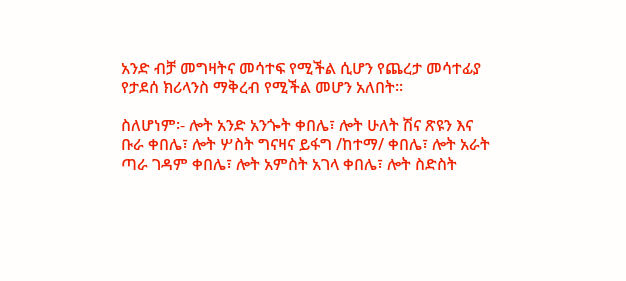አንድ ብቻ መግዛትና መሳተፍ የሚችል ሲሆን የጨረታ መሳተፊያ የታደሰ ክሪላንስ ማቅረብ የሚችል መሆን አለበት፡፡

ስለሆነም፡- ሎት አንድ አንጐት ቀበሌ፣ ሎት ሁለት ሽና ጽዩን እና ቡራ ቀበሌ፣ ሎት ሦስት ግናዛና ይፋግ /ከተማ/ ቀበሌ፣ ሎት አራት ጣራ ገዳም ቀበሌ፣ ሎት አምስት አገላ ቀበሌ፣ ሎት ስድስት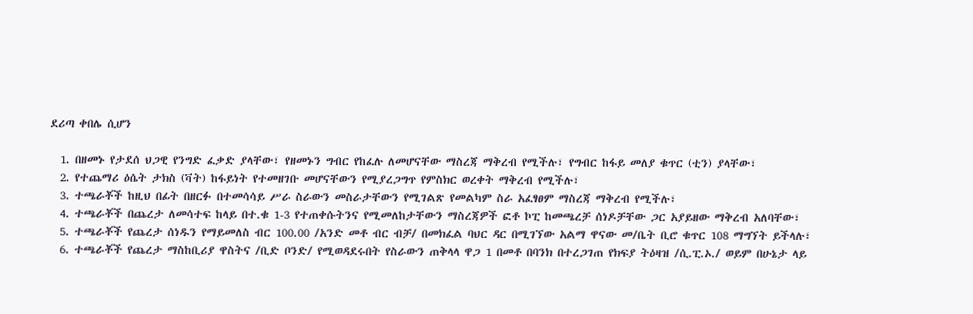ደሪጣ ቀበሌ ሲሆን

  1. በዘመኑ የታደሰ ህጋዊ የንግድ ፈቃድ ያላቸው፣ የዘመኑን ግብር የከፈሉ ለመሆናቸው ማስረጃ ማቅረብ የሚችሉ፣ የግብር ከፋይ መለያ ቁጥር (ቲን) ያላቸው፣
  2. የተጨማሪ ዕሴት ታክስ (ቫት) ከፋይነት የተመዘገቡ መሆናቸውን የሚያረጋግጥ የምስክር ወረቀት ማቅረብ የሚችሉ፣
  3. ተጫራቾች ከዚህ በፊት በዘርፉ በተመሳሳይ ሥራ ስራውን መስራታቸውን የሚገልጽ የመልካም ስራ አፈፃፀም ማስረጃ ማቅረብ የሚችሉ፣
  4. ተጫራቾች በጨረታ ለመሳተፍ ከላይ በተ.ቁ 1-3 የተጠቀሱትንና የሚመለከታቸውን ማስረጃዎች ፎቶ ኮፒ ከመጫረቻ ሰነዶቻቸው ጋር አያይዘው ማቅረብ አለባቸው፣
  5. ተጫራቾች የጨረታ ሰነዱን የማይመለስ ብር 100.00 /አንድ መቶ ብር ብቻ/ በመክፈል ባህር ዳር በሚገኘው አልማ ዋናው መ/ቤት ቢሮ ቁጥር 108 ማግኘት ይችላሉ፣
  6. ተጫራቾች የጨረታ ማስከቢሪያ ዋስትና /ቢድ ቦንድ/ የሚወዳደሩበት የስራውን ጠቅላላ ዋጋ 1 በመቶ በባንክ በተረጋገጠ የክፍያ ትዕዛዝ /ሲ.ፒ.ኦ./ ወይም በሁኔታ ላይ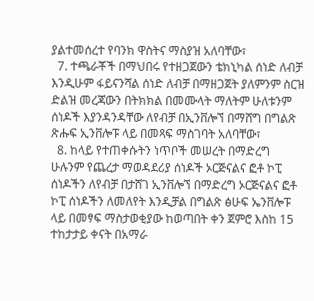ያልተመሰረተ የባንክ ዋስትና ማስያዝ አለባቸው፣
  7. ተጫራቾች በማህበሩ የተዘጋጀውን ቴክኒካል ሰነድ ለብቻ እንዲሁም ፋይናንሻል ሰነድ ለብቻ በማዘጋጀት ያለምንም ስርዝ ድልዝ መረጃውን በትክክል በመሙላት ማለትም ሁለቱንም ሰነዶች እያንዳንዳቸው ለየብቻ በኢንቨሎኘ በማሸግ በግልጽ ጽሑፍ ኢንቨሎፑ ላይ በመጻፍ ማስገባት አለባቸው፣
  8. ከላይ የተጠቀሱትን ነጥቦች መሠረት በማድረግ ሁሉንም የጨረታ ማወዳደሪያ ሰነዶች ኦርጅናልና ፎቶ ኮፒ ሰነዶችን ለየብቻ በታሸገ ኢንቨሎኘ በማድረግ ኦርጅናልና ፎቶ ኮፒ ሰነዶችን ለመለየት እንዲቻል በግልጽ ፅሁፍ ኤንቨሎፑ ላይ በመፃፍ ማስታወቂያው ከወጣበት ቀን ጀምሮ እስከ 15 ተከታታይ ቀናት በአማራ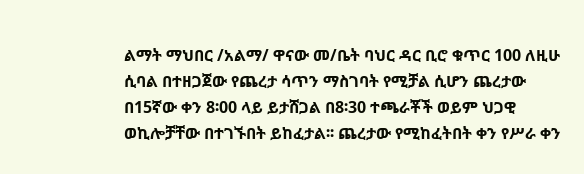ልማት ማህበር /አልማ/ ዋናው መ/ቤት ባህር ዳር ቢሮ ቁጥር 100 ለዚሁ ሲባል በተዘጋጀው የጨረታ ሳጥን ማስገባት የሚቻል ሲሆን ጨረታው በ15ኛው ቀን 8፡00 ላይ ይታሸጋል በ8፡30 ተጫራቾች ወይም ህጋዊ ወኪሎቻቸው በተገኙበት ይከፈታል፡፡ ጨረታው የሚከፈትበት ቀን የሥራ ቀን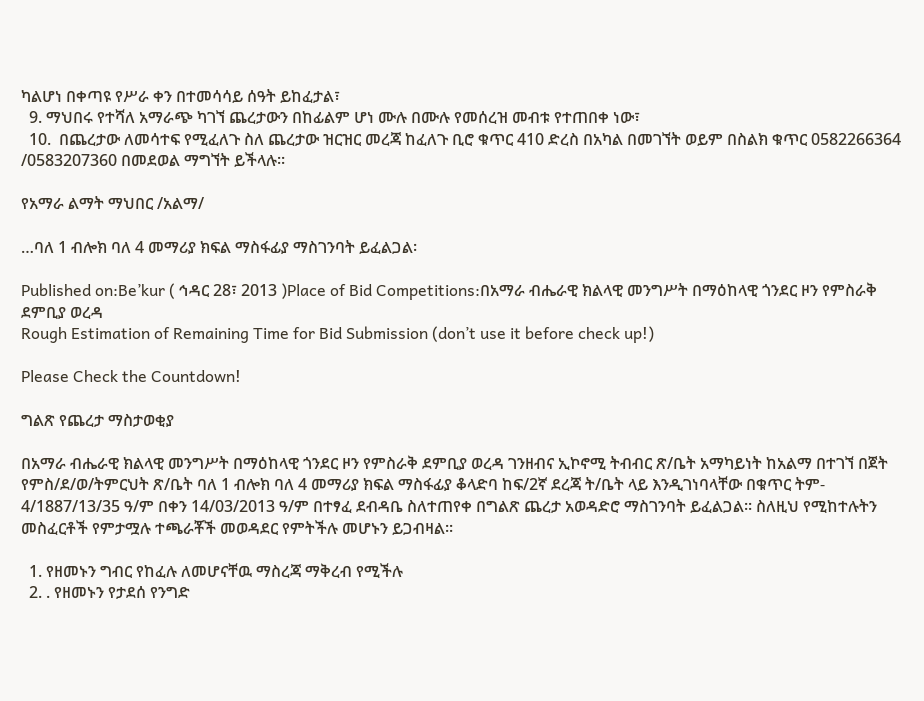ካልሆነ በቀጣዩ የሥራ ቀን በተመሳሳይ ሰዓት ይከፈታል፣
  9. ማህበሩ የተሻለ አማራጭ ካገኘ ጨረታውን በከፊልም ሆነ ሙሉ በሙሉ የመሰረዝ መብቱ የተጠበቀ ነው፣
  10.  በጨረታው ለመሳተፍ የሚፈለጉ ስለ ጨረታው ዝርዝር መረጃ ከፈለጉ ቢሮ ቁጥር 410 ድረስ በአካል በመገኘት ወይም በስልክ ቁጥር 0582266364 /0583207360 በመደወል ማግኘት ይችላሉ፡፡

የአማራ ልማት ማህበር /አልማ/

…ባለ 1 ብሎክ ባለ 4 መማሪያ ክፍል ማስፋፊያ ማስገንባት ይፈልጋል፡

Published on:Be’kur ( ኅዳር 28፣ 2013 )Place of Bid Competitions:በአማራ ብሔራዊ ክልላዊ መንግሥት በማዕከላዊ ጎንደር ዞን የምስራቅ ደምቢያ ወረዳ
Rough Estimation of Remaining Time for Bid Submission (don’t use it before check up!)

Please Check the Countdown!

ግልጽ የጨረታ ማስታወቂያ

በአማራ ብሔራዊ ክልላዊ መንግሥት በማዕከላዊ ጎንደር ዞን የምስራቅ ደምቢያ ወረዳ ገንዘብና ኢኮኖሚ ትብብር ጽ/ቤት አማካይነት ከአልማ በተገኘ በጀት የምስ/ደ/ወ/ትምርህት ጽ/ቤት ባለ 1 ብሎክ ባለ 4 መማሪያ ክፍል ማስፋፊያ ቆላድባ ከፍ/2ኛ ደረጃ ት/ቤት ላይ እንዲገነባላቸው በቁጥር ትም- 4/1887/13/35 ዓ/ም በቀን 14/03/2013 ዓ/ም በተፃፈ ደብዳቤ ስለተጠየቀ በግልጽ ጨረታ አወዳድሮ ማስገንባት ይፈልጋል፡፡ ስለዚህ የሚከተሉትን መስፈርቶች የምታሟሉ ተጫራቾች መወዳደር የምትችሉ መሆኑን ይጋብዛል፡፡

  1. የዘመኑን ግብር የከፈሉ ለመሆናቸዉ ማስረጃ ማቅረብ የሚችሉ
  2. . የዘመኑን የታደሰ የንግድ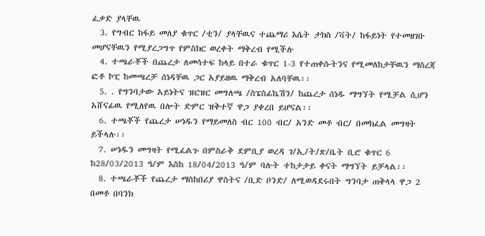ፈቃድ ያላቸዉ
  3. የግብር ከፋይ መለያ ቁጥር /ቲን/ ያላቸዉና ተጨማሪ እሴት ታክስ /ቫት/ ከፋይነት የተመዘገቡ መሆናቸዉን የሚያረጋግጥ የምስክር ወረቀት ማቅረብ የሚችሉ
  4. ተጫራቾች በጨረታ ለመሳተፍ ከላይ በተራ ቁጥር 1-3 የተጠቀሱትንና የሚመለከታቸዉን ማስረጃ ፎቶ ኮፒ ከመጫረቻ ሰነዳቸዉ ጋር አያይዘዉ ማቅረብ አለባቸዉ፡፡
  5. . የግንባታው አይነትና ዝርዝር መግለጫ /ስፔስፊኬሽን/ ከጨረታ ሰነዱ ማግኘት የሚቻል ሲሆን አሸናፊዉ የሚለየዉ በሎት ድምር ዝቅተኛ ዋጋ ያቀረበ ይሆናል፡፡
  6. ተጫቾች የጨረታ ሠነዱን የማይመለስ ብር 100 ብር/ አንድ መቶ ብር/ በመክፈል መግዛት ይችላሉ፡፡
  7. ሠነዱን መግዛት የሚፈልጉ በምስራቅ ደምቢያ ወረዳ ገ/ኢ/ት/ጽ/ቤት ቢሮ ቁጥር 6 ከ28/03/2013 ዓ/ም እስከ 18/04/2013 ዓ/ም ባሉት ተከታታይ ቀናት ማግኘት ይቻላል፡፡
  8. ተጫራቾች የጨረታ ማስከበሪያ ዋስትና /ቢድ ቦንድ/ ለሚወዳደሩበት ግንባታ ጠቅላላ ዋጋ 2 በመቶ በባንክ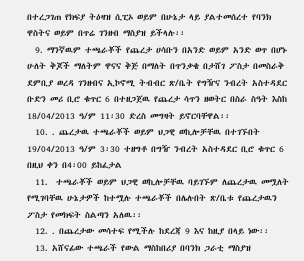በተረጋገጠ የክፍያ ትዕዛዝ ሲፒኦ ወይም በሁኔታ ላይ ያልተመሰረተ የባንክ ዋስትና ወይም በጥሬ ገንዘብ ማስያዝ ይችላሉ፡፡
  9. ማንኛዉም ተጫራቾች የጨረታ ሀሳቡን በአንድ ወይም አንድ ወጥ በሆኑ ሁለት ቅጆች ማለትም ዋናና ቅጅ በማለት በጥንቃቄ በታሸገ ፖስታ በመስራቅ ደምቢያ ወረዳ ገንዘብና ኢኮኖሚ ትብብር ጽ/ቤት የግዥና ንብረት አስተዳደር ቡድን መሪ ቢሮ ቁጥር 6 በተዘጋጀዉ የጨረታ ሳጥን ዘወትር በስራ ስዓት እስከ 18/04/2013 ዓ/ም 11፡30 ድረስ መግዛት ይኖርባቸዋል፡፡
  10. . ጨረታዉ ተጫራቾች ወይም ህጋዊ ወኪሎቻቸዉ በተገኙበት 19/04/2013 ዓ/ም 3፡30 ተዘግቶ በግዥ ንብረት አስተዳደር ቢሮ ቁጥር 6 በዚህ ቀን በ4፡00 ይከፈታል
  11.  ተጫራቾች ወይም ህጋዊ ወኪሎቻቸዉ ባይገኙም ለጨረታዉ መሟለት የሚገባቸዉ ሁኔታዎች ከተሟሉ ተጫራቾች በሌሉበት ጽ/ቤቱ የጨረታዉን ፖስታ የመክፍት ስልጣን አለዉ፡፡
  12. . በጨረታው መሳተፍ የሚችሉ ከደረጃ 9 እና ከዚያ በላይ ነው፡፡
  13. አሸናፊው ተጫራች የውል ማስከበሪያ በባንክ ጋራቲ ማስያዝ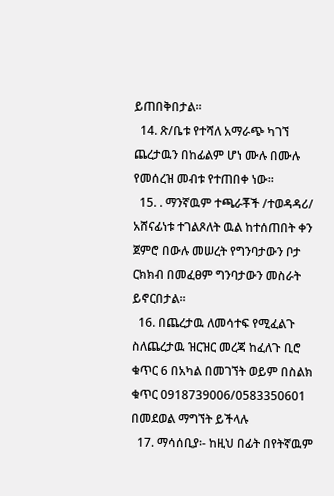ይጠበቅበታል፡፡
  14. ጽ/ቤቱ የተሻለ አማራጭ ካገኘ ጨረታዉን በከፊልም ሆነ ሙሉ በሙሉ የመሰረዝ መብቱ የተጠበቀ ነው፡፡
  15. . ማንኛዉም ተጫራቾች /ተወዳዳሪ/ አሸናፊነቱ ተገልጾለት ዉል ከተሰጠበት ቀን ጀምሮ በውሉ መሠረት የግንባታውን ቦታ ርክክብ በመፈፀም ግንባታውን መስራት ይኖርበታል፡፡
  16. በጨረታዉ ለመሳተፍ የሚፈልጉ ስለጨረታዉ ዝርዝር መረጃ ከፈለጉ ቢሮ ቁጥር 6 በአካል በመገኘት ወይም በስልክ ቁጥር 0918739006/0583350601 በመደወል ማግኘት ይችላሉ
  17. ማሳሰቢያ፡- ከዚህ በፊት በየትኛዉም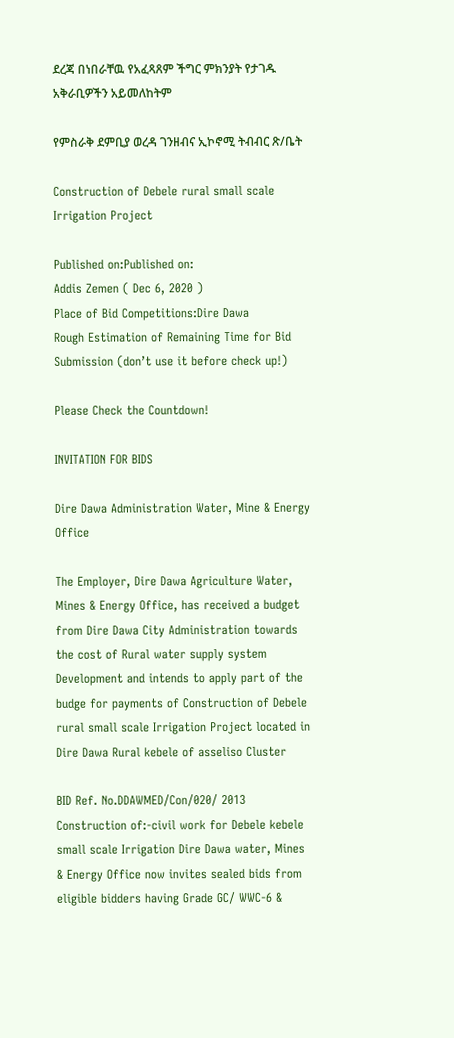ደረጃ በነበራቸዉ የአፈጻጸም ችግር ምክንያት የታገዱ አቅራቢዎችን አይመለከትም

የምስራቅ ደምቢያ ወረዳ ገንዘብና ኢኮኖሚ ትብብር ጽ/ቤት

Construction of Debele rural small scale Irrigation Project

Published on:Published on:
Addis Zemen ( Dec 6, 2020 )
Place of Bid Competitions:Dire Dawa
Rough Estimation of Remaining Time for Bid Submission (don’t use it before check up!)

Please Check the Countdown!

INVITATION FOR BIDS

Dire Dawa Administration Water, Mine & Energy Office

The Employer, Dire Dawa Agriculture Water, Mines & Energy Office, has received a budget from Dire Dawa City Administration towards the cost of Rural water supply system Development and intends to apply part of the budge for payments of Construction of Debele rural small scale Irrigation Project located in Dire Dawa Rural kebele of asseliso Cluster

BID Ref. No.DDAWMED/Con/020/ 2013 Construction of:-civil work for Debele kebele small scale Irrigation Dire Dawa water, Mines & Energy Office now invites sealed bids from eligible bidders having Grade GC/ WWC-6 &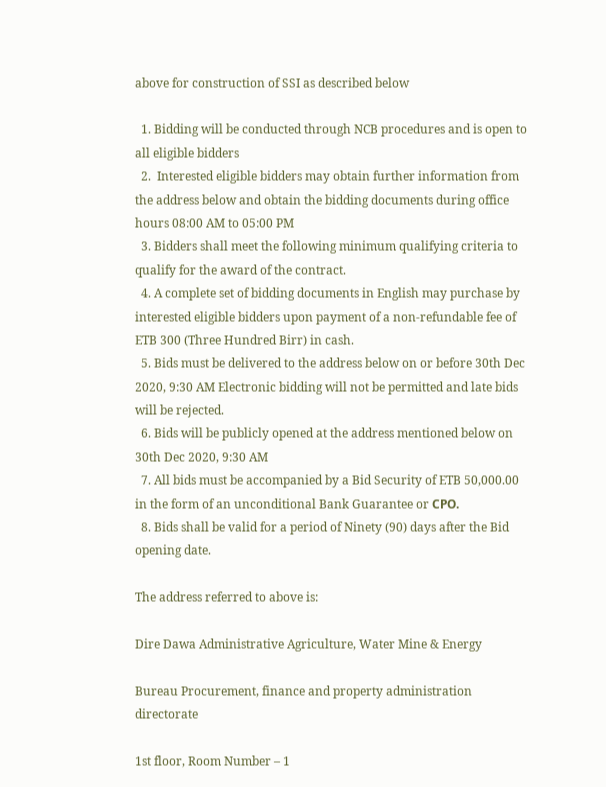above for construction of SSI as described below

  1. Bidding will be conducted through NCB procedures and is open to all eligible bidders
  2.  Interested eligible bidders may obtain further information from the address below and obtain the bidding documents during office hours 08:00 AM to 05:00 PM
  3. Bidders shall meet the following minimum qualifying criteria to qualify for the award of the contract.
  4. A complete set of bidding documents in English may purchase by interested eligible bidders upon payment of a non-refundable fee of ETB 300 (Three Hundred Birr) in cash.
  5. Bids must be delivered to the address below on or before 30th Dec 2020, 9:30 AM Electronic bidding will not be permitted and late bids will be rejected.
  6. Bids will be publicly opened at the address mentioned below on 30th Dec 2020, 9:30 AM
  7. All bids must be accompanied by a Bid Security of ETB 50,000.00 in the form of an unconditional Bank Guarantee or СРО.
  8. Bids shall be valid for a period of Ninety (90) days after the Bid opening date.

The address referred to above is:

Dire Dawa Administrative Agriculture, Water Mine & Energy

Bureau Procurement, finance and property administration directorate

1st floor, Room Number – 1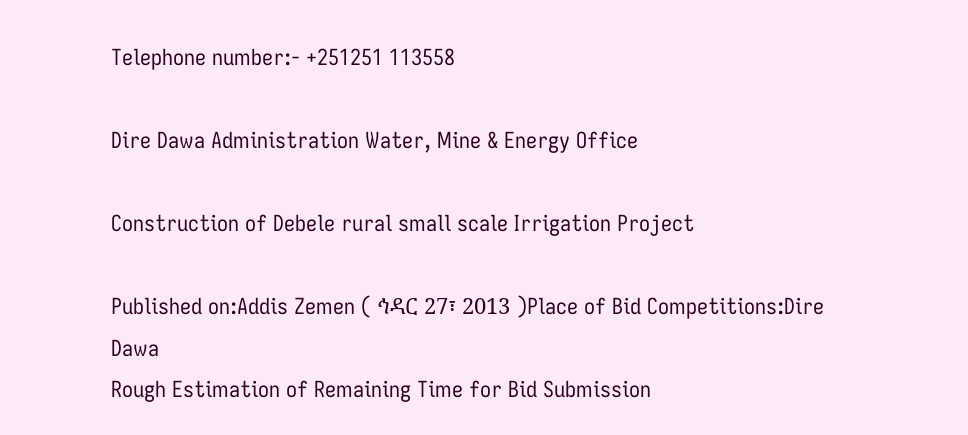Telephone number:- +251251 113558

Dire Dawa Administration Water, Mine & Energy Office

Construction of Debele rural small scale Irrigation Project

Published on:Addis Zemen ( ኅዳር 27፣ 2013 )Place of Bid Competitions:Dire Dawa
Rough Estimation of Remaining Time for Bid Submission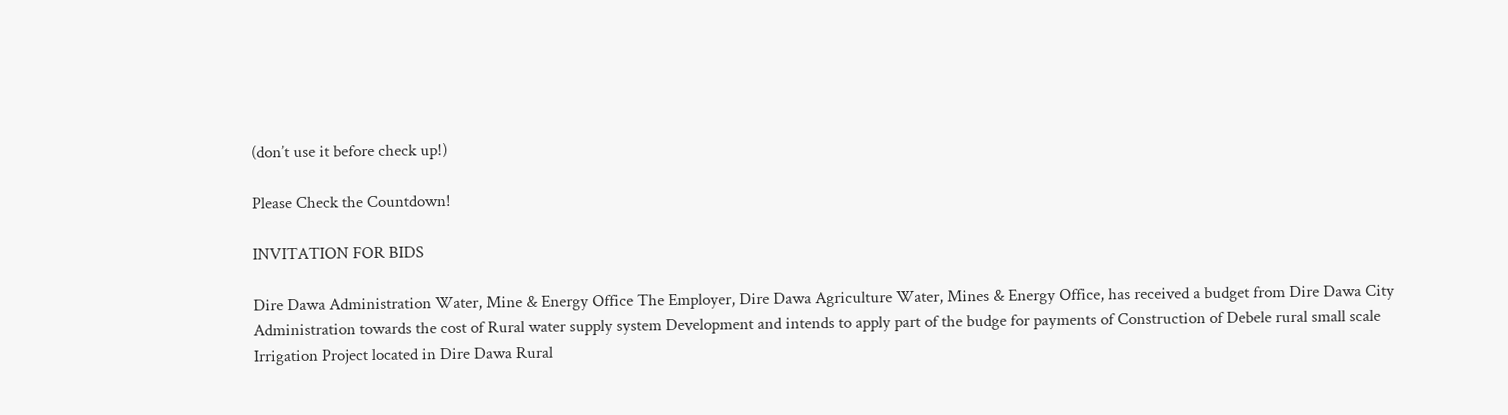(don’t use it before check up!)

Please Check the Countdown!

INVITATION FOR BIDS

Dire Dawa Administration Water, Mine & Energy Office The Employer, Dire Dawa Agriculture Water, Mines & Energy Office, has received a budget from Dire Dawa City Administration towards the cost of Rural water supply system Development and intends to apply part of the budge for payments of Construction of Debele rural small scale Irrigation Project located in Dire Dawa Rural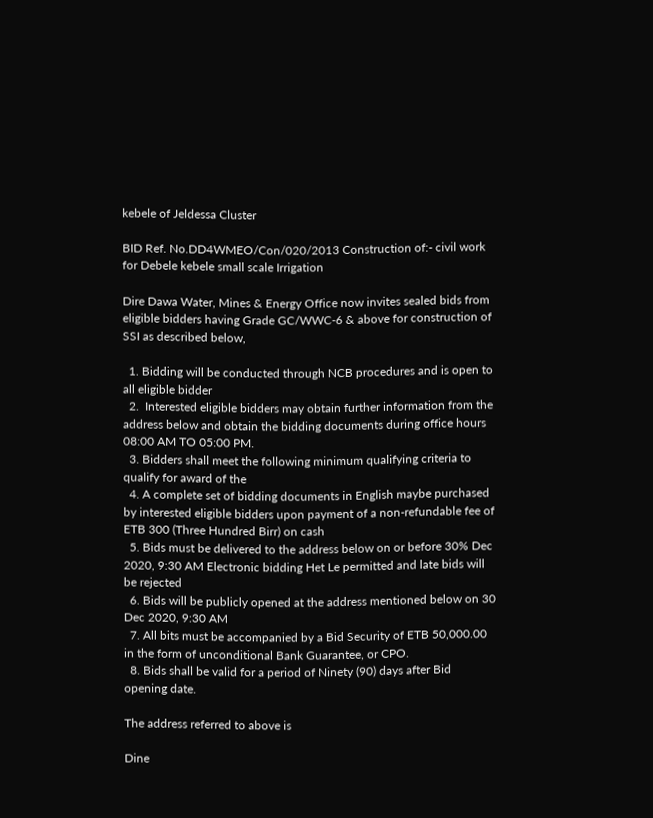kebele of Jeldessa Cluster

BID Ref. No.DD4WMEO/Con/020/2013 Construction of:- civil work for Debele kebele small scale Irrigation

Dire Dawa Water, Mines & Energy Office now invites sealed bids from eligible bidders having Grade GC/WWC-6 & above for construction of SSI as described below,

  1. Bidding will be conducted through NCB procedures and is open to all eligible bidder
  2.  Interested eligible bidders may obtain further information from the address below and obtain the bidding documents during office hours 08:00 AM TO 05:00 PM.
  3. Bidders shall meet the following minimum qualifying criteria to qualify for award of the
  4. A complete set of bidding documents in English maybe purchased by interested eligible bidders upon payment of a non-refundable fee of ETB 300 (Three Hundred Birr) on cash
  5. Bids must be delivered to the address below on or before 30% Dec 2020, 9:30 AM Electronic bidding Het Le permitted and late bids will be rejected
  6. Bids will be publicly opened at the address mentioned below on 30 Dec 2020, 9:30 AM
  7. All bits must be accompanied by a Bid Security of ETB 50,000.00 in the form of unconditional Bank Guarantee, or CPO.
  8. Bids shall be valid for a period of Ninety (90) days after Bid opening date.

The address referred to above is

Dine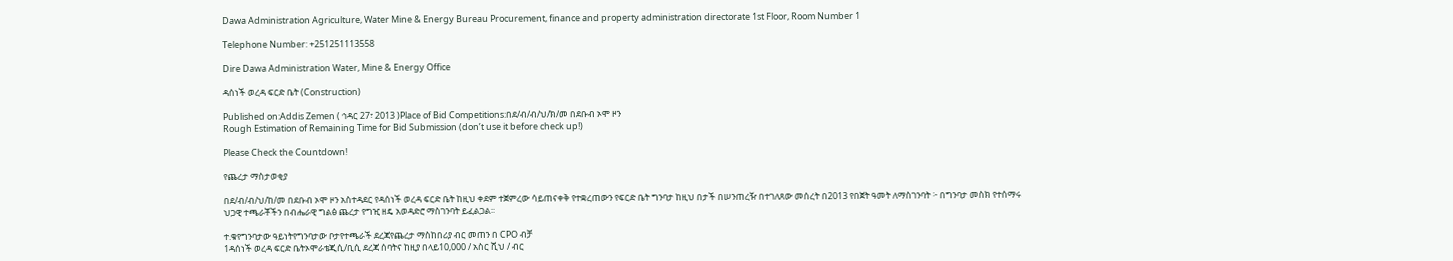Dawa Administration Agriculture, Water Mine & Energy Bureau Procurement, finance and property administration directorate 1st Floor, Room Number 1

Telephone Number: +251251113558

Dire Dawa Administration Water, Mine & Energy Office

ዳሰነች ወረዳ ፍርድ ቤት (Construction)

Published on:Addis Zemen ( ኅዳር 27፣ 2013 )Place of Bid Competitions:በደ/ብ/ብ/ህ/ክ/መ በደቡብ ኦሞ ዞን
Rough Estimation of Remaining Time for Bid Submission (don’t use it before check up!)

Please Check the Countdown!

የጨረታ ማስታወቂያ

በደ/ብ/ብ/ህ/ከ/መ በደቡብ ኦሞ ዞን አስተዳደር የዳሰነች ወረዳ ፍርድ ቤት ከዚህ ቀደም ተጀምረው ሳይጠናቀቅ የተቋረጠውን የፍርድ ቤት ግንባታ ከዚህ በታች በሠንጠረዥ በተገለጸው መሰረት በ2013 የበጀት ዓመት ለማስገንባት ፦ በግንባታ መስክ የተሰማሩ ህጋዊ ተጫራቾችን በብሔራዊ ግልፅ ጨረታ የግዢ ዘዴ አወዳድሮ ማስገንባት ይፈልጋል፡፡

ተ.ቁየግንባታው ዓይነትየግንባታው ቦታየተጫራች ደረጃየጨረታ ማስከበሪያ ብር መጠን በ CPO ብቻ
1ዳሰነች ወረዳ ፍርድ ቤትኦሞራቴጂሲ/ቢሲ ደረጃ ሰባትና ከዚያ በላይ10,000 / አስር ሺህ / ብር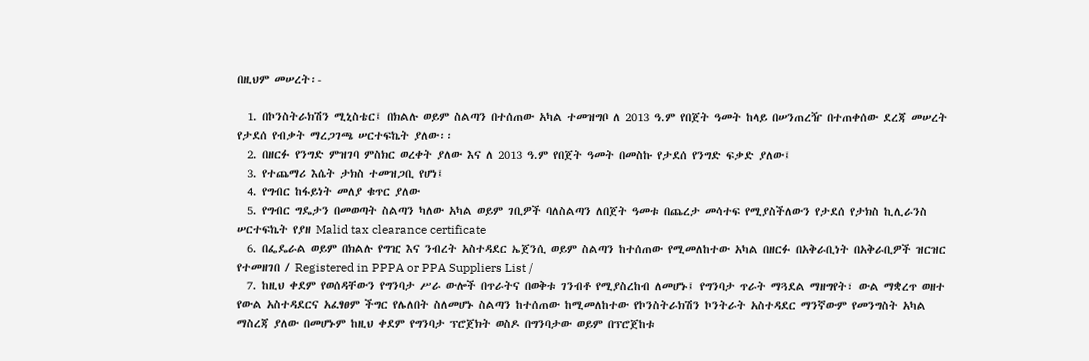በዚህም መሠረት፡-

  1. በኮንስትራክሽን ሚኒስቴር፤ በክልሉ ወይም ስልጣን በተሰጠው አካል ተመዝግቦ ለ 2013 ዓ.ም የበጀት ዓመት ከላይ በሠንጠረዥ በተጠቀሰው ደረጃ መሠረት የታደሰ የብቃት ማረጋገጫ ሠርተፍኬት ያለው፡፡
  2. በዘርፉ የንግድ ምዝገባ ምስክር ወረቀት ያለው እና ለ 2013 ዓ.ም የበጀት ዓመት በመስኩ የታደሰ የንግድ ፍቃድ ያለው፤
  3. የተጨማሪ እሴት ታክስ ተመዝጋቢ የሆነ፤
  4. የግብር ከፋይነት መለያ ቁጥር ያለው
  5. የግብር ግዴታን በመወጣት ስልጣን ካለው አካል ወይም ገቢዎች ባለስልጣን ለበጀት ዓመቱ በጨረታ መሳተፍ የሚያስችለውን የታደሰ የታክስ ኪሊራንስ ሠርተፍኬት የያዘ Malid tax clearance certificate
  6. በፌዴራል ወይም በክልሉ የግዢ እና ንብረት አስተዳደር ኤጀንሲ ወይም ስልጣን ከተሰጠው የሚመለከተው አካል በዘርፉ በአቅራቢነት በአቅራቢዎች ዝርዝር የተመዘገበ / Registered in PPPA or PPA Suppliers List /
  7. ከዚህ ቀደም የወሰዳቸውን የግንባታ ሥራ ውሎች በጥራትና በወቅቱ ገንብቶ የሚያስረከብ ለመሆኑ፤ የግንባታ ጥራት ማጓደል ማዘግየት፣ ውል ማቋረጥ ወዘተ የውል አስተዳደርና አፈፃፀም ችግር የሌለበት ስለመሆኑ ስልጣን ከተሰጠው ከሚመለከተው የኮንስትራክሽን ኮንትራት አስተዳደር ማንኛውም የመንግስት አካል ማስረጃ ያለው በመሆኑም ከዚህ ቀደም የግንባታ ፕሮጀክት ወስዶ በግንባታው ወይም በፕሮጀከቱ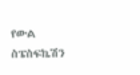የውል ስፔስፍኬሽን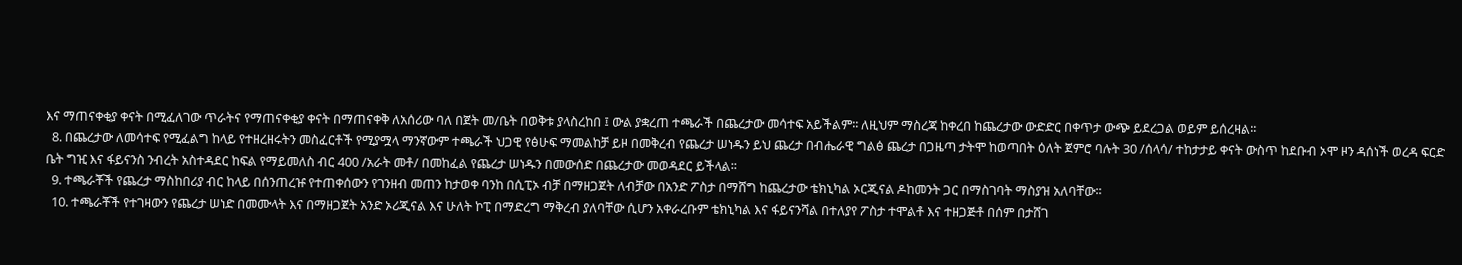እና ማጠናቀቂያ ቀናት በሚፈለገው ጥራትና የማጠናቀቂያ ቀናት በማጠናቀቅ ለአሰሪው ባለ በጀት መ/ቤት በወቅቱ ያላስረከበ ፤ ውል ያቋረጠ ተጫራች በጨረታው መሳተፍ አይችልም፡፡ ለዚህም ማስረጃ ከቀረበ ከጨረታው ውድድር በቀጥታ ውጭ ይደረጋል ወይም ይሰረዛል፡፡
  8. በጨረታው ለመሳተፍ የሚፈልግ ከላይ የተዘረዘሩትን መስፈርቶች የሚያሟላ ማንኛውም ተጫራች ህጋዊ የፅሁፍ ማመልከቻ ይዞ በመቅረብ የጨረታ ሠነዱን ይህ ጨረታ በብሔራዊ ግልፅ ጨረታ በጋዜጣ ታትሞ ከወጣበት ዕለት ጀምሮ ባሉት 30 /ሰላሳ/ ተከታታይ ቀናት ውስጥ ከደቡብ ኦሞ ዞን ዳሰነች ወረዳ ፍርድ ቤት ግዢ እና ፋይናንስ ንብረት አስተዳደር ከፍል የማይመለስ ብር 400 /አራት መቶ/ በመከፈል የጨረታ ሠነዱን በመውሰድ በጨረታው መወዳደር ይችላል፡፡
  9. ተጫራቾች የጨረታ ማስከበሪያ ብር ከላይ በሰንጠረዡ የተጠቀሰውን የገንዘብ መጠን ከታወቀ ባንከ በሲፒኦ ብቻ በማዘጋጀት ለብቻው በአንድ ፖስታ በማሸግ ከጨረታው ቴክኒካል ኦርጂናል ዶከመንት ጋር በማስገባት ማስያዝ አለባቸው፡፡
  10. ተጫራቾች የተገዛውን የጨረታ ሠነድ በመሙላት እና በማዘጋጀት አንድ ኦሪጂናል እና ሁለት ኮፒ በማድረግ ማቅረብ ያለባቸው ሲሆን አቀራረቡም ቴክኒካል እና ፋይናንሻል በተለያየ ፖስታ ተሞልቶ እና ተዘጋጅቶ በሰም በታሸገ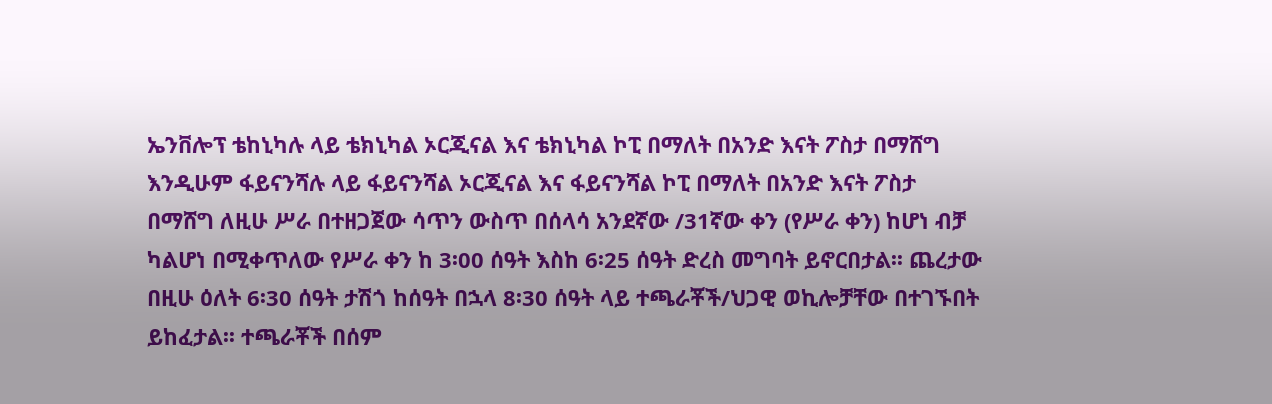ኤንቨሎፕ ቴከኒካሉ ላይ ቴክኒካል ኦርጂናል እና ቴክኒካል ኮፒ በማለት በአንድ እናት ፖስታ በማሸግ እንዲሁም ፋይናንሻሉ ላይ ፋይናንሻል ኦርጂናል እና ፋይናንሻል ኮፒ በማለት በአንድ እናት ፖስታ በማሸግ ለዚሁ ሥራ በተዘጋጀው ሳጥን ውስጥ በሰላሳ አንደኛው /31ኛው ቀን (የሥራ ቀን) ከሆነ ብቻ ካልሆነ በሚቀጥለው የሥራ ቀን ከ 3፡00 ሰዓት እስከ 6፡25 ሰዓት ድረስ መግባት ይኖርበታል፡፡ ጨረታው በዚሁ ዕለት 6፡30 ሰዓት ታሽጎ ከሰዓት በኋላ 8፡30 ሰዓት ላይ ተጫራቾች/ህጋዊ ወኪሎቻቸው በተገኙበት ይከፈታል፡፡ ተጫራቾች በሰም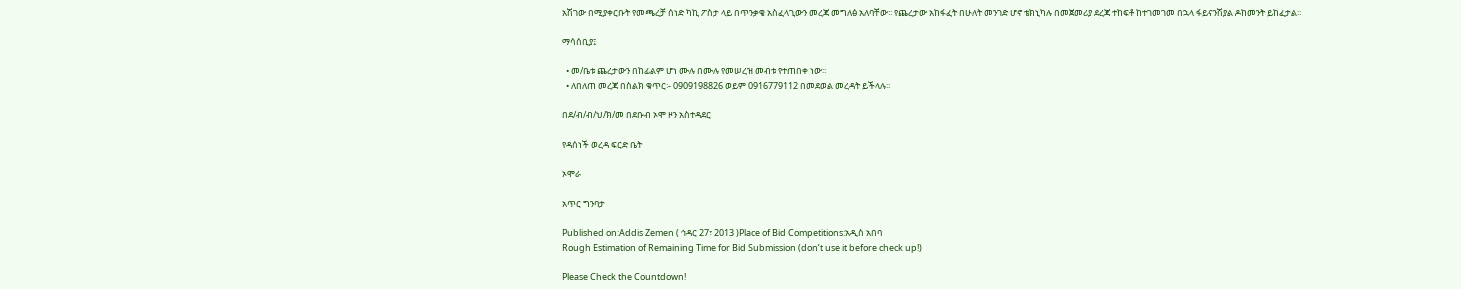አሽገው በሚያቀርቡት የመጫረቻ ሰነድ ካኪ ፖስታ ላይ በጥንቃቄ አስፈላጊውን መረጃ መግለፅ አለባቸው፡፡ የጨረታው አከፋፈት በሁለት መንገድ ሆኖ ቴክኒካሉ በመጀመሪያ ደረጃ ተከፍቶ ከተገመገመ በኋላ ፋይናንሽያል ዶከመንት ይከፈታል፡፡

ማሳሰቢያ፤

  • መ/ቤቱ ጨረታውን በከፊልም ሆነ ሙሉ በሙሉ የመሠረዝ መብቱ የተጠበቀ ነው፡፡
  • ለበለጠ መረጃ በስልክ ቁጥር፡- 0909198826 ወይም 0916779112 በመደወል መረዳት ይችላሉ፡፡

በደ/ብ/ብ/ህ/ክ/መ በደቡብ ኦሞ ዞን አስተዳደር

የዳሰነች ወረዳ ፍርድ ቤት

ኦሞራ

አጥር ግንባታ

Published on:Addis Zemen ( ኅዳር 27፣ 2013 )Place of Bid Competitions:አዲስ አበባ
Rough Estimation of Remaining Time for Bid Submission (don’t use it before check up!)

Please Check the Countdown!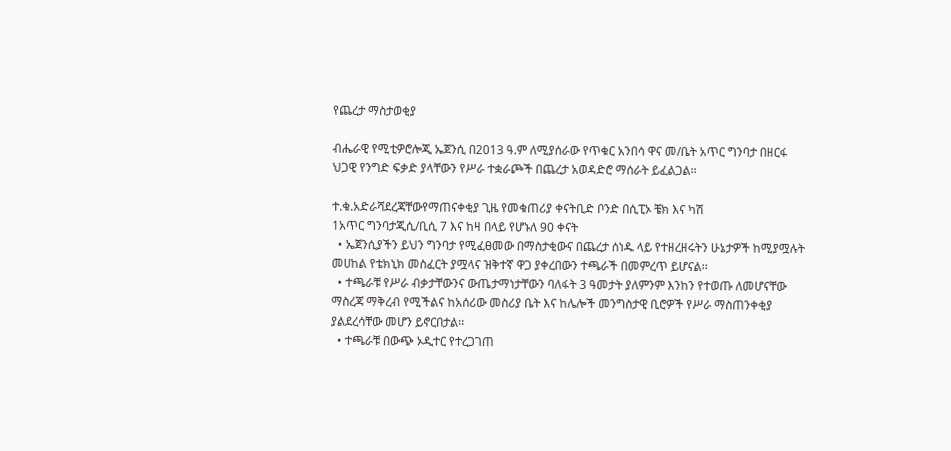የጨረታ ማስታወቂያ

ብሔራዊ የሚቲዎሮሎጂ ኤጀንሲ በ2013 ዓ.ም ለሚያሰራው የጥቁር አንበሳ ዋና መ/ቤት አጥር ግንባታ በዘርፋ ህጋዊ የንግድ ፍቃድ ያላቸውን የሥራ ተቋራጮች በጨረታ አወዳድሮ ማሰራት ይፈልጋል፡፡

ተ.ቁ.አድራሻደረጃቸውየማጠናቀቂያ ጊዜ የመቁጠሪያ ቀናትቢድ ቦንድ በሲፒኦ ቼክ እና ካሽ
1አጥር ግንባታጂሲ/ቢሲ 7 እና ከዛ በላይ የሆኑለ 90 ቀናት
  • ኤጀንሲያችን ይህን ግንባታ የሚፈፀመው በማስታቂውና በጨረታ ሰነዱ ላይ የተዘረዘሩትን ሁኔታዎች ከሚያሟሉት መሀከል የቴክኒክ መስፈርት ያሟላና ዝቅተኛ ዋጋ ያቀረበውን ተጫራች በመምረጥ ይሆናል፡፡
  • ተጫራቹ የሥራ ብቃታቸውንና ውጤታማነታቸውን ባለፋት 3 ዓመታት ያለምንም እንከን የተወጡ ለመሆናቸው ማስረጃ ማቅረብ የሚችልና ከአሰሪው መስሪያ ቤት እና ከሌሎች መንግስታዊ ቢሮዎች የሥራ ማስጠንቀቂያ ያልደረሳቸው መሆን ይኖርበታል፡፡
  • ተጫራቹ በውጭ ኦዲተር የተረጋገጠ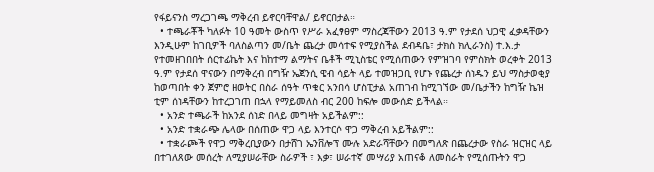የፋይናንስ ማረጋገጫ ማቅረብ ይኖርባቸዋል/ ይኖርበታል።
  • ተጫራቾች ካለፉት 10 ዓመት ውስጥ የሥራ አፈፃፀም ማስረጃቸውን 2013 ዓ.ም የታደሰ ህጋዊ ፈቃዳቸውን እንዲሁም ከገቢዎች ባለስልጣን መ/ቤት ጨረታ መሳተፍ የሚያስችል ደብዳቤ፣ ታክስ ክሊራንስ) ተ.እ.ታ የተመዘገበበት ሰርተፊኬት እና ከከተማ ልማትና ቤቶች ሚኒስቴር የሚሰጠውን የምዝገባ የምስክት ወረቀት 2013 ዓ.ም የታደሰ ዋናውን በማቅረብ በግዥ ኤጀንሲ ዌብ ሳይት ላይ ተመዝጋቢ የሆኑ የጨረታ ሰነዱን ይህ ማስታወቂያ ከወጣበት ቀን ጀምሮ ዘወትር በስራ ሰዓት ጥቁር አንበሳ ሆስፒታል አጠገብ ከሚገኘው መ/ቤታችን ከግዥ ኬዝ ቲም ሰነዳቸውን ከተረጋገጠ በኋላ የማይመለስ ብር 200 ከፍሎ መውሰድ ይችላል።
  • አንድ ተጫራች ከአንደ ሰነድ በላይ መግዛት አይችልም::
  • አንድ ተቋራጭ ሌላው በሰጠው ዋጋ ላይ እንተርሶ ዋጋ ማቅረብ አይችልም::
  • ተቋራጮች የዋጋ ማቅረቢያውን በታሸገ ኤንቨሎፕ ሙሉ አድራሻቸውን በመግለጽ በጨረታው የስራ ዝርዝር ላይ በተገለጸው መሰረት ለሚያሠራቸው ስራዎች ፣ እቃ፣ ሠራተኛ መሣሪያ አጠናቆ ለመስራት የሚሰጡትን ዋጋ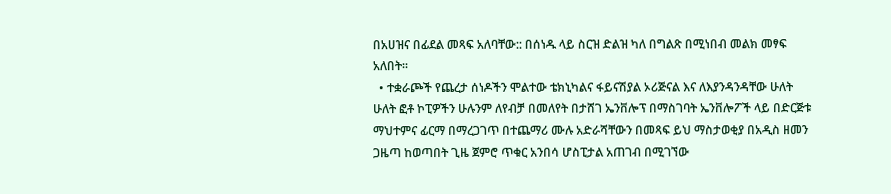በአሀዝና በፊደል መጻፍ አለባቸው:: በሰነዱ ላይ ስርዝ ድልዝ ካለ በግልጽ በሚነበብ መልክ መፃፍ አለበት፡፡
  • ተቋራጮች የጨረታ ሰነዶችን ሞልተው ቴክኒካልና ፋይናሽያል ኦሪጅናል እና ለእያንዳንዳቸው ሁለት ሁለት ፎቶ ኮፒዎችን ሁሉንም ለየብቻ በመለየት በታሸገ ኤንቨሎፕ በማስገባት ኤንቨሎፖች ላይ በድርጅቱ ማህተምና ፊርማ በማረጋገጥ በተጨማሪ ሙሉ አድራሻቸውን በመጻፍ ይህ ማስታወቂያ በአዲስ ዘመን ጋዜጣ ከወጣበት ጊዜ ጀምሮ ጥቁር አንበሳ ሆስፒታል አጠገብ በሚገኘው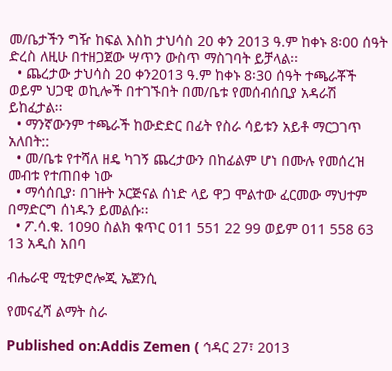መ/ቤታችን ግዥ ከፍል እስከ ታህሳስ 20 ቀን 2013 ዓ.ም ከቀኑ 8፡00 ሰዓት ድረስ ለዚሁ በተዘጋጀው ሣጥን ውስጥ ማስገባት ይቻላል፡፡
  • ጨረታው ታህሳስ 20 ቀን2013 ዓ.ም ከቀኑ 8፡30 ሰዓት ተጫራቾች ወይም ህጋዊ ወኪሎች በተገኙበት በመ/ቤቱ የመሰብሰቢያ አዳራሽ ይከፈታል፡፡
  • ማንኛውንም ተጫራች ከውድድር በፊት የስራ ሳይቱን አይቶ ማርጋገጥ አለበት::
  • መ/ቤቱ የተሻለ ዘዴ ካገኝ ጨረታውን በከፊልም ሆነ በሙሉ የመሰረዝ መብቱ የተጠበቀ ነው
  • ማሳሰቢያ፡ በገዙት ኦርጅናል ሰነድ ላይ ዋጋ ሞልተው ፈርመው ማህተም በማድርግ ሰነዱን ይመልሱ፡፡
  • ፖ.ሳ.ቁ. 1090 ስልክ ቁጥር 011 551 22 99 ወይም 011 558 63 13 አዲስ አበባ

ብሔራዊ ሚቲዎሮሎጂ ኤጀንሲ

የመናፈሻ ልማት ስራ

Published on:Addis Zemen ( ኅዳር 27፣ 2013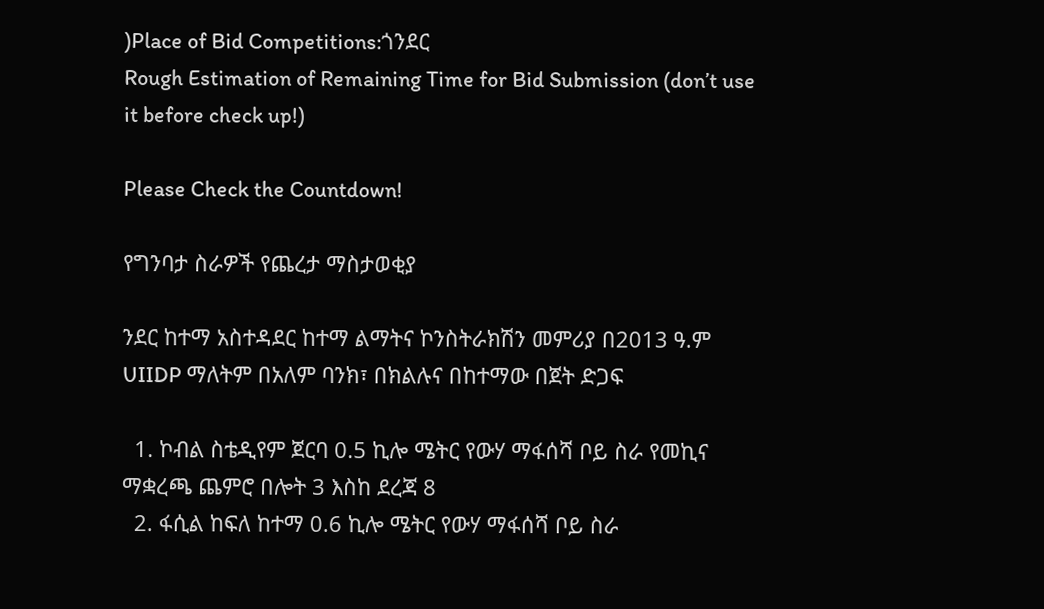)Place of Bid Competitions:ጎንደር
Rough Estimation of Remaining Time for Bid Submission (don’t use it before check up!)

Please Check the Countdown!

የግንባታ ስራዎች የጨረታ ማስታወቂያ

ንደር ከተማ አስተዳደር ከተማ ልማትና ኮንስትራክሽን መምሪያ በ2013 ዓ.ም UIIDP ማለትም በአለም ባንክ፣ በክልሉና በከተማው በጀት ድጋፍ

  1. ኮብል ስቴዲየም ጀርባ 0.5 ኪሎ ሜትር የውሃ ማፋሰሻ ቦይ ስራ የመኪና ማቋረጫ ጨምሮ በሎት 3 እስከ ደረጃ 8
  2. ፋሲል ከፍለ ከተማ 0.6 ኪሎ ሜትር የውሃ ማፋሰሻ ቦይ ስራ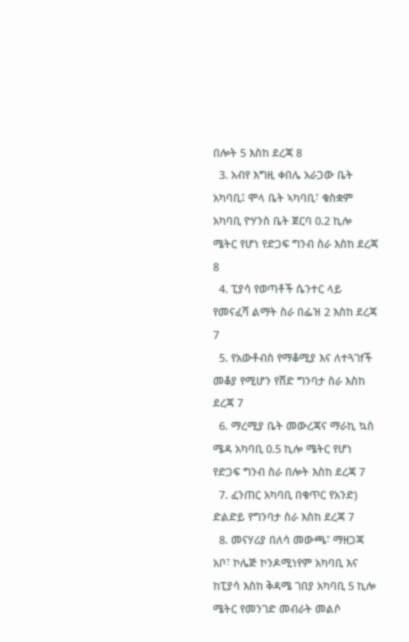በሎት 5 እስከ ደረጃ 8
  3. አብየ እግዚ ቀበሌ አራጋው ቤት አካባቢ፤ ሞላ ቤት ኣካባቢ፣ ቁስቋም አካባቢ ዮሃንስ ቤት ጀርባ 0.2 ኪሎ ሜትር የሆነ የድጋፍ ግንብ ስራ እስከ ደረጃ 8
  4. ፒያሳ የወጣቶች ሴንተር ላይ የመናፈሻ ልማት ስራ በፌዝ 2 እስከ ደረጃ 7
  5. የአውቶብስ የማቆሚያ እና ለተጓገfች መቆያ የሚሆን የሸድ ግንባታ ስራ እስከ ደረጃ 7
  6. ማረሚያ ቤት መውረጃና ማራኪ ኳስ ሜዳ አካባቢ 0.5 ኪሎ ሜትር የሆነ የድጋፍ ግንብ ስራ በሎት እስከ ደረጃ 7
  7. ፈንጠር አካባቢ በቁጥር የአንድ) ድልድይ የግንባታ ስራ እስከ ደረጃ 7
  8. መናሃሪያ በለሳ መውጫ፣ ማዘጋጃ አቦ፣ ኮሌጅ ኮንዶሚነየም አካባቢ እና ከፒያሳ እስከ ቅዳሜ ገበያ አካባቢ 5 ኪሎ ሜትር የመንገድ መብራት መልሶ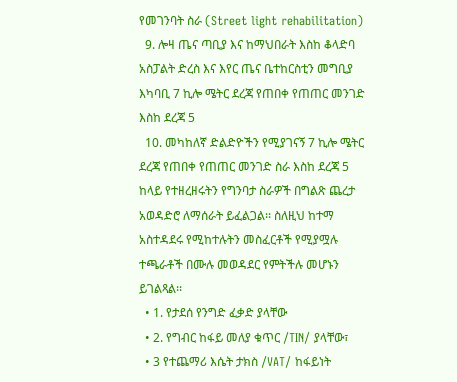የመገንባት ስራ (Street light rehabilitation)
  9. ሎዛ ጤና ጣቢያ እና ከማህበራት እስከ ቆላድባ አስፓልት ድረስ እና እየር ጤና ቤተከርስቲን መግቢያ እካባቢ 7 ኪሎ ሜትር ደረጃ የጠበቀ የጠጠር መንገድ እስከ ደረጃ 5
  10. መካከለኛ ድልድዮችን የሚያገናኝ 7 ኪሎ ሜትር ደረጃ የጠበቀ የጠጠር መንገድ ስራ እስከ ደረጃ 5 ከላይ የተዘረዘሩትን የግንባታ ስራዎች በግልጽ ጨረታ አወዳድሮ ለማሰራት ይፈልጋል፡፡ ስለዚህ ከተማ አስተዳደሩ የሚከተሉትን መስፈርቶች የሚያሟሉ ተጫራቶች በሙሉ መወዳደር የምትችሉ መሆኑን ይገልጻል፡፡
  • 1. የታደሰ የንግድ ፈቃድ ያላቸው
  • 2. የግብር ከፋይ መለያ ቁጥር /TIN/ ያላቸው፣
  • 3 የተጨማሪ እሴት ታክስ /VAT/ ከፋይነት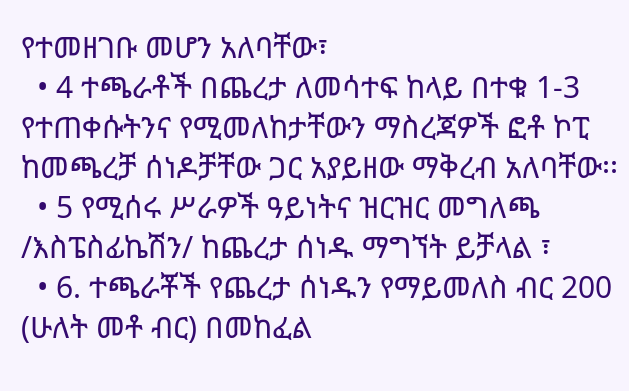የተመዘገቡ መሆን አለባቸው፣
  • 4 ተጫራቶች በጨረታ ለመሳተፍ ከላይ በተቁ 1-3 የተጠቀሱትንና የሚመለከታቸውን ማስረጃዎች ፎቶ ኮፒ ከመጫረቻ ሰነዶቻቸው ጋር አያይዘው ማቅረብ አለባቸው፡፡
  • 5 የሚሰሩ ሥራዎች ዓይነትና ዝርዝር መግለጫ /እስፔስፊኬሽን/ ከጨረታ ሰነዱ ማግኘት ይቻላል ፣
  • 6. ተጫራቾች የጨረታ ሰነዱን የማይመለስ ብር 200 (ሁለት መቶ ብር) በመከፈል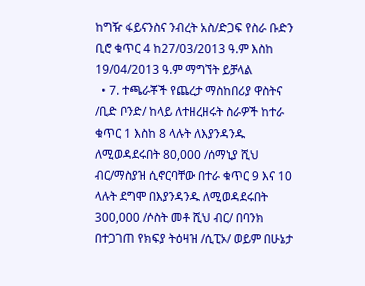ከግዥ ፋይናንስና ንብረት አስ/ድጋፍ የስራ ቡድን ቢሮ ቁጥር 4 ከ27/03/2013 ዓ.ም እስከ 19/04/2013 ዓ.ም ማግኘት ይቻላል
  • 7. ተጫራቾች የጨረታ ማስከበሪያ ዋስትና /ቢድ ቦንድ/ ከላይ ለተዘረዘሩት ስራዎች ከተራ ቁጥር 1 እስከ 8 ላሉት ለእያንዳንዱ ለሚወዳደሩበት 80,000 /ሰማኒያ ሺህ ብር/ማስያዝ ሲኖርባቸው በተራ ቁጥር 9 እና 10 ላሉት ደግሞ በእያንዳንዱ ለሚወዳደሩበት 300,000 /ሶስት መቶ ሺህ ብር/ በባንክ በተጋገጠ የክፍያ ትዕዛዝ /ሲፒኦ/ ወይም በሁኔታ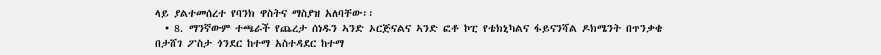ላይ ያልተመሰረተ የባንክ ዋስትና ማስያዝ አለባቸው፡፡
  • 8. ማንኛውም ተጫራች የጨረታ ሰነዱን ኣንድ ኦርጅናልና ኣንድ ፎቶ ኮፒ የቴክኒካልና ፋይናንሻል ዶክሜንት በጥንቃቄ በታሸገ ፖስታ ጎንደር ከተማ አስተዳደር ከተማ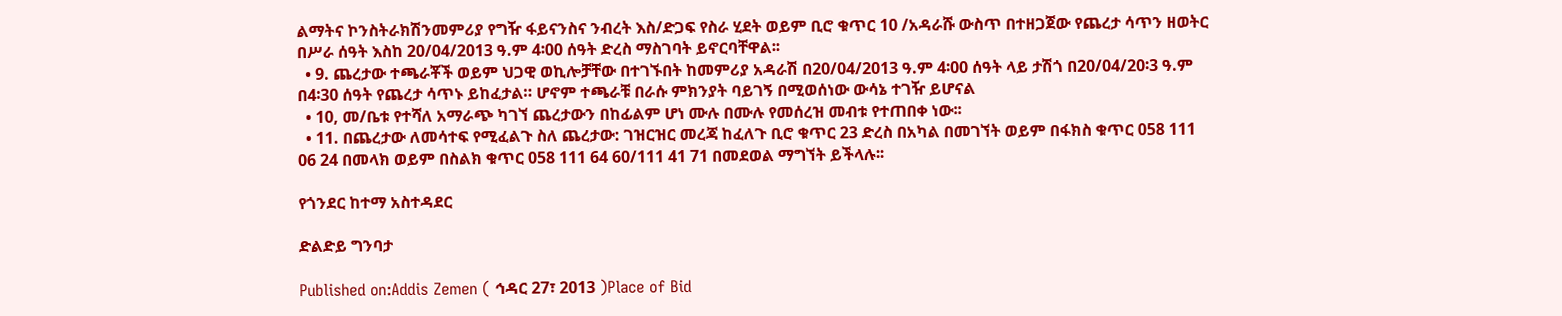ልማትና ኮንስትራክሽንመምሪያ የግዥ ፋይናንስና ንብረት እስ/ድጋፍ የስራ ሂደት ወይም ቢሮ ቁጥር 10 /አዳራሹ ውስጥ በተዘጋጀው የጨረታ ሳጥን ዘወትር በሥራ ሰዓት እስከ 20/04/2013 ዓ.ም 4፡00 ሰዓት ድረስ ማስገባት ይኖርባቸዋል፡፡
  • 9. ጨረታው ተጫራቾች ወይም ህጋዊ ወኪሎቻቸው በተገኙበት ከመምሪያ አዳራሽ በ20/04/2013 ዓ.ም 4፡00 ሰዓት ላይ ታሽጎ በ20/04/20፡3 ዓ.ም በ4፡30 ሰዓት የጨረታ ሳጥኑ ይከፈታል። ሆኖም ተጫራቹ በራሱ ምክንያት ባይገኝ በሚወሰነው ውሳኔ ተገዥ ይሆናል
  • 10, መ/ቤቱ የተሻለ አማራጭ ካገኘ ጨረታውን በከፊልም ሆነ ሙሉ በሙሉ የመሰረዝ መብቱ የተጠበቀ ነው፡፡
  • 11. በጨረታው ለመሳተፍ የሚፈልጉ ስለ ጨረታው: ገዝርዝር መረጃ ከፈለጉ ቢሮ ቁጥር 23 ድረስ በአካል በመገኘት ወይም በፋክስ ቁጥር 058 111 06 24 በመላክ ወይም በስልክ ቁጥር 058 111 64 60/111 41 71 በመደወል ማግኘት ይችላሉ፡፡

የጎንደር ከተማ አስተዳደር

ድልድይ ግንባታ

Published on:Addis Zemen ( ኅዳር 27፣ 2013 )Place of Bid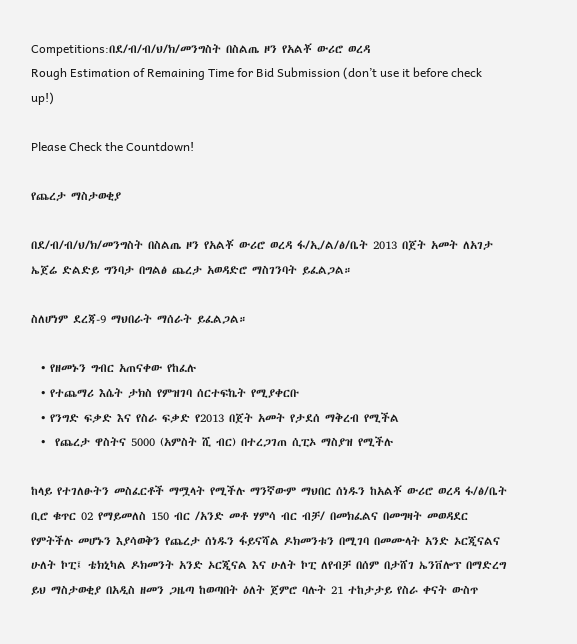Competitions:በደ/ብ/ብ/ህ/ክ/መንግስት በስልጤ ዞን የአልቾ ውሪሮ ወረዳ
Rough Estimation of Remaining Time for Bid Submission (don’t use it before check up!)

Please Check the Countdown!

የጨረታ ማስታወቂያ

በደ/ብ/ብ/ህ/ክ/መንግስት በስልጤ ዞን የአልቾ ውሪሮ ወረዳ ፋ/ኢ/ል/ፅ/ቤት 2013 በጀት አመት ለአገታ ኤጀሬ ድልድይ ግንባታ በግልፅ ጨረታ አወዳድሮ ማስገንባት ይፈልጋል።

ስለሆነም ደረጃ-9 ማህበራት ማሰራት ይፈልጋል።

  • የዘመኑን ግብር አጠናቀው የከፈሉ
  • የተጨማሪ እሴት ታክስ የምዝገባ ሰርተፍኬት የሚያቀርቡ
  • የንግድ ፍቃድ እና የስራ ፍቃድ የ2013 በጀት አመት የታደሰ ማቅረብ የሚችል
  •  የጨረታ ዋስትና 5000 (አምስት ሺ ብር) በተረጋገጠ ሲፒኦ ማስያዝ የሚችሉ

ከላይ የተገለፁትን መስፈርቶች ማሟላት የሚችሉ ማንኛውም ማህበር ሰነዱን ከአልቾ ውሪሮ ወረዳ ፋ/ፅ/ቤት ቢሮ ቁጥር 02 የማይመለስ 150 ብር /አንድ መቶ ሃምሳ ብር ብቻ/ በመክፈልና በመግዛት መወዳደር የምትችሉ መሆኑን እያሳወቅን የጨረታ ሰነዱን ፋይናሻል ዶክመንቱን በሚገባ በመሙላት አንድ ኦርጂናልና ሁለት ኮፒ፤ ቴክኒካል ዶክመንት አንድ ኦርጂናል እና ሁለት ኮፒ ለየብቻ በሰም በታሸገ ኤንቨሎፕ በማድረግ ይህ ማስታወቂያ በአዲስ ዘመን ጋዜጣ ከወጣበት ዕለት ጀምሮ ባሉት 21 ተከታታይ የስራ ቀናት ውስጥ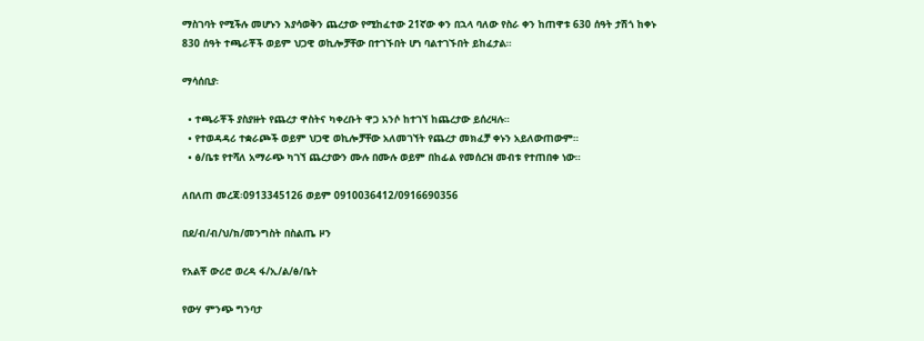ማስገባት የሚችሉ መሆኑን እያሳወቅን ጨረታው የሚከፈተው 21ኛው ቀን በኋላ ባለው የስራ ቀን ከጠዋቱ 630 ሰዓት ታሽጎ ከቀኑ 830 ሰዓት ተጫራቾች ወይም ህጋዊ ወኪሎቻቸው በተገኙበት ሆነ ባልተገኙበት ይከፈታል።

ማሳሰቢያ፡

  • ተጫራቾች ያስያዙት የጨረታ ዋስትና ካቀረቡት ዋጋ አንሶ ከተገኘ ከጨረታው ይሰረዛሉ።
  • የተወዳዳሪ ተቋራጮች ወይም ህጋዊ ወኪሎቻቸው አለመገኘት የጨረታ መክፈቻ ቀኑን አይለውጠውም።
  • ፅ/ቤቱ የተሻለ አማራጭ ካገኘ ጨረታውን ሙሉ በሙሉ ወይም በከፊል የመሰረዝ መብቱ የተጠበቀ ነው።

ለበለጠ መረጃ፡0913345126 ወይም 0910036412/0916690356

በደ/ብ/ብ/ህ/ክ/መንግስት በስልጤ ዞን

የአልቾ ውሪሮ ወረዳ ፋ/ኢ/ል/ፅ/ቤት

የውሃ ምንጭ ግንባታ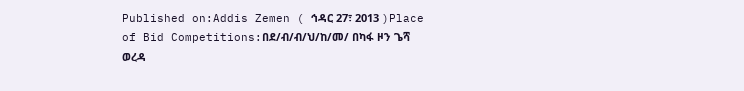Published on:Addis Zemen ( ኅዳር 27፣ 2013 )Place of Bid Competitions:በደ/ብ/ብ/ህ/ከ/መ/ በካፋ ዞን ጌሻ ወረዳ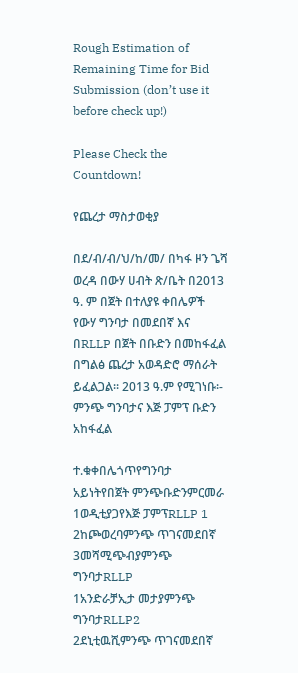Rough Estimation of Remaining Time for Bid Submission (don’t use it before check up!)

Please Check the Countdown!

የጨረታ ማስታወቂያ

በደ/ብ/ብ/ህ/ከ/መ/ በካፋ ዞን ጌሻ ወረዳ በውሃ ሀብት ጽ/ቤት በ2013 ዓ. ም በጀት በተለያዩ ቀበሌዎች የውሃ ግንባታ በመደበኛ እና በRLLP በጀት በቡድን በመከፋፈል በግልፅ ጨረታ አወዳድሮ ማሰራት ይፈልጋል፡፡ 2013 ዓ.ም የሚገነቡ፡- ምንጭ ግንባታና እጅ ፓምፕ ቡድን አከፋፈል

ተ.ቁቀበሌጎጥየግንባታ አይነትየበጀት ምንጭቡድንምርመራ
1ወዲቲያጋየእጅ ፓምፕRLLP 1
2ከጮወረባምንጭ ጥገናመደበኛ
3መሻሚጭብያምንጭ ግንባታRLLP
1አንድራቻኢታ መታያምንጭ ግንባታRLLP2
2ደኒቲዉሺምንጭ ጥገናመደበኛ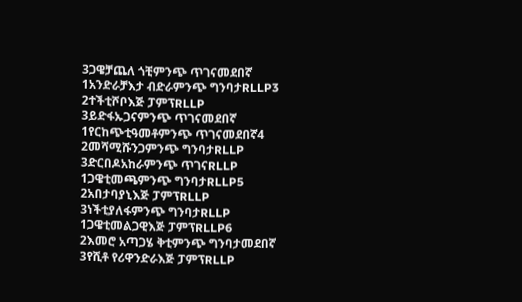3ጋዌቻጨለ ጎቺምንጭ ጥገናመደበኛ
1አንድራቻእታ ብድራምንጭ ግንባታRLLP3
2ተችቲሾቦእጅ ፓምፕRLLP
3ይድፋኡጋናምንጭ ጥገናመደበኛ
1የርከጭቲዓመቶምንጭ ጥገናመደበኛ4
2መሻሚሹንጋምንጭ ግንባታRLLP
3ድርበዶአከራምንጭ ጥገናRLLP
1ጋዌቲመጫምንጭ ግንባታRLLP5
2አበታባያኒእጅ ፓምፕRLLP
3ነችቲያለፋምንጭ ግንባታRLLP
1ጋዌቲመልጋዊእጅ ፓምፕRLLP6
2እመሮ አጣጋሄ ቅቲምንጭ ግንባታመደበኛ
3የሺቶ የሪዋንድራእጅ ፓምፕRLLP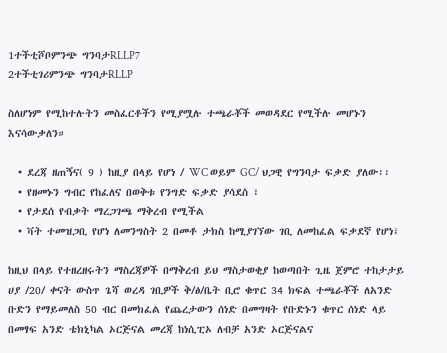1ተችቲሾቦምንጭ ግንባታRLLP7
2ተችቲገሪምንጭ ግንባታRLLP

ስለሆነም የሚከተሉትን መስፈርቶችን የሚያሟሉ ተጫራቾች መወዳደር የሚችሉ መሆኑን እናሳውቃለን።

  • ደረጃ ዘጠኝና( 9 ) ከዚያ በላይ የሆነ / WC ወይም GC/ ህጋዊ የግንባታ ፍቃድ ያለው፡፡
  • የዘመኑን ግብር የከፈለና በወቅቱ የንግድ ፍቃድ ያሳደስ ፣
  • የታደሰ የብቃት ማረጋገጫ ማቅረብ የሚችል
  • ቫት ተመዝጋቢ የሆነ ለመንግስት 2 በመቶ ታክስ ከሚያገኘው ገቢ ለመከፈል ፍቃደኛ የሆነ፣

ከዚህ በላይ የተዘረዘሩትን ማስረጃዎች በማቅረብ ይህ ማስታወቂያ ከወጣበት ጊዜ ጀምሮ ተከታታይ ሀያ /20/ ቀናት ውስጥ ጌሻ ወረዳ ገቢዎች ቅ/ፅ/ቤት ቢሮ ቁጥር 34 ክፍል ተጫራቾች ለአንድ ቡድን የማይመለስ 50 ብር በመክፈል የጨረታውን ሰነድ በመግዛት የቡድኑን ቁጥር ሰነድ ላይ በመፃፍ አንድ ቴክኒካል ኦርጅናል መረጃ ከነሲፒኦ ለብቻ አንድ ኦርጅናልና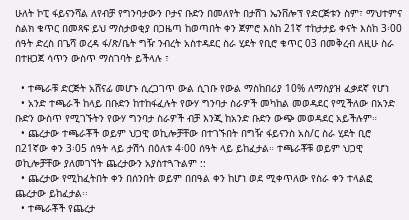ሁለት ኮፒ ፋይናንሻል ለየብቻ የግንባታውን ቦታና ቡድን በመለየት በታሸገ ኤንቨሎፕ የድርጅቱን ስም፣ ማህተምና ስልክ ቁጥር በመጻፍ ይህ ማስታወቂያ በጋዜጣ ከወጣበት ቀን ጀምሮ እስከ 21ኛ ተከታታይ ቀናት እስከ 3፡00 ሰዓት ድረስ በጌሻ ወረዳ ፋ/ጽ/ቤት ግዥ ንብረት አስተዳደር ስራ ሂደት የቢሮ ቁጥር 03 በመቅረብ ለዚሁ ስራ በተዘጋጀ ሳጥን ውስጥ ማስገባት ይችላሉ ፣

  • ተጫራቹ ድርጅት አሸናፊ መሆኑ ሲረጋገጥ ውል ሲገቡ የውል ማስከበሪያ 10% ለማስያዝ ፈቃደኛ የሆነ
  • አንድ ተጫራች ከላይ በቡድን ከተከፋፈሉት የውሃ ግንባታ ስራዎች መካከል መወዳደር የሚችለው በአንድ ቡድን ውስጥ የሚገኙትን የውሃ ግንባታ ስራዎች ብቻ እንጂ ከአንድ ቡድን ውጭ መወዳደር አይችሉም።
  • ጨረታው ተጫራቾች ወይም ህጋዊ ወኪሎቻቸው በተገኙበት በግዥ ፋይናንስ አስ/ር ስራ ሂደት ቢሮ በ21ኛው ቀን 3፡05 ሰዓት ላይ ታሽጎ በዕለቱ 4፡00 ሰዓት ላይ ይከፈታል። ተጫራቾቹ ወይም ህጋዊ ወኪሎቻቸው ያለመገኘት ጨረታውን አያስተጓጉልም ::
  • ጨረታው የሚከፈትበት ቀን በሰንበት ወይም በበዓል ቀን ከሆነ ወደ ሚቀጥለው የስራ ቀን ተላልፎ ጨረታው ይከፈታል፡፡
  • ተጫራቾች የጨረታ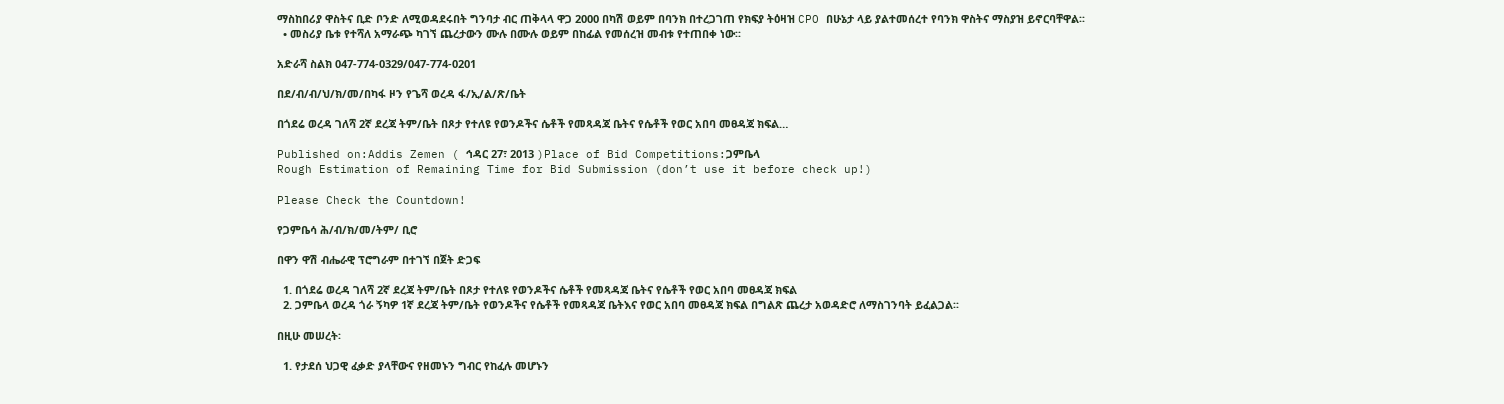ማስከበሪያ ዋስትና ቢድ ቦንድ ለሚወዳደሩበት ግንባታ ብር ጠቅላላ ዋጋ 2000 በካሽ ወይም በባንክ በተረጋገጠ የክፍያ ትዕዛዝ CPO በሁኔታ ላይ ያልተመሰረተ የባንክ ዋስትና ማስያዝ ይኖርባቸዋል፡፡
  • መስሪያ ቤቱ የተሻለ አማራጭ ካገኘ ጨረታውን ሙሉ በሙሉ ወይም በከፊል የመሰረዝ መብቱ የተጠበቀ ነው፡፡

አድራሻ ስልክ 047-774-0329/047-774-0201

በደ/ብ/ብ/ህ/ክ/መ/በካፋ ዞን የጌሻ ወረዳ ፋ/ኢ/ል/ጽ/ቤት

በጎደሬ ወረዳ ገለሻ 2ኛ ደረጃ ትም/ቤት በጾታ የተለዩ የወንዶችና ሴቶች የመጻዳጃ ቤትና የሴቶች የወር አበባ መፀዳጃ ክፍል…

Published on:Addis Zemen ( ኅዳር 27፣ 2013 )Place of Bid Competitions:ጋምቤላ
Rough Estimation of Remaining Time for Bid Submission (don’t use it before check up!)

Please Check the Countdown!

የጋምቤሳ ሕ/ብ/ክ/መ/ትም/ ቢሮ

በዋን ዋሽ ብሔራዊ ፕሮግራም በተገኘ በጀት ድጋፍ

  1. በጎደሬ ወረዳ ገለሻ 2ኛ ደረጃ ትም/ቤት በጾታ የተለዩ የወንዶችና ሴቶች የመጻዳጃ ቤትና የሴቶች የወር አበባ መፀዳጃ ክፍል
  2. ጋምቤላ ወረዳ ጎራ ኝካዎ 1ኛ ደረጃ ትም/ቤት የወንዶችና የሴቶች የመጻዳጃ ቤትእና የወር አበባ መፀዳጃ ክፍል በግልጽ ጨረታ አወዳድሮ ለማስገንባት ይፈልጋል፡፡

በዚሁ መሠረት፡

  1. የታደሰ ህጋዊ ፈቃድ ያላቸውና የዘመኑን ግብር የከፈሉ መሆኑን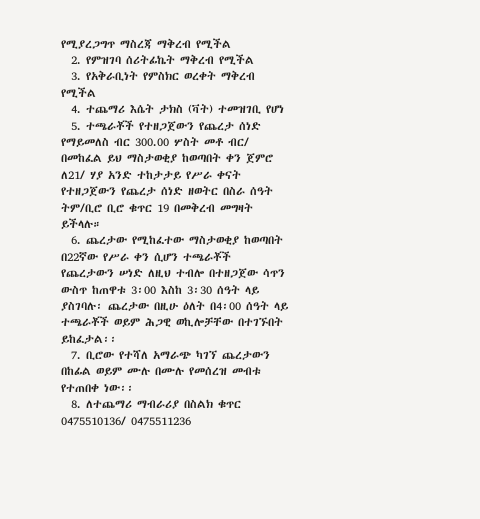የሚያረጋግጥ ማስረጃ ማቅረብ የሚችል
  2. የምዝገባ ሰሪትፊኬት ማቅረብ የሚችል
  3. የአቅራቢነት የምስክር ወረቀት ማቅረብ የሚችል
  4. ተጨማሪ እሴት ታክስ (ቫት) ተመዝገቢ የሆነ
  5. ተጫራቾች የተዘጋጀውን የጨረታ ሰነድ የማይመለስ ብር 300.00 ሦስት መቶ ብር/ በመከፈል ይህ ማስታወቂያ ከወጣበት ቀን ጀምሮ ለ21/ ሃያ አንድ ተከታታይ የሥራ ቀናት የተዘጋጀውን የጨረታ ሰነድ ዘወትር በስራ ሰዓት ትም/ቢሮ ቢሮ ቁጥር 19 በመቅረብ መግዛት ይችላሉ።
  6. ጨረታው የሚከፈተው ማስታወቂያ ከወጣበት በ22ኛው የሥራ ቀን ሲሆን ተጫራቾች የጨረታውን ሠነድ ለዚህ ተብሎ በተዘጋጀው ሳጥን ውስጥ ከጠዋቱ 3፡00 እስከ 3፡30 ሰዓት ላይ ያስገባሉ፡ ጨረታው በዚሁ ዕለት በ4፡00 ሰዓት ላይ ተጫራቾች ወይም ሕጋዊ ወኪሎቻቸው በተገኙበት ይከፈታል፡፡
  7. ቢሮው የተሻለ አማራጭ ካገኘ ጨረታውን በከፊል ወይም ሙሉ በሙሉ የመሰረዝ መብቱ የተጠበቀ ነው፡፡
  8. ለተጨማሪ ማብራሪያ በስልክ ቁጥር 0475510136/ 0475511236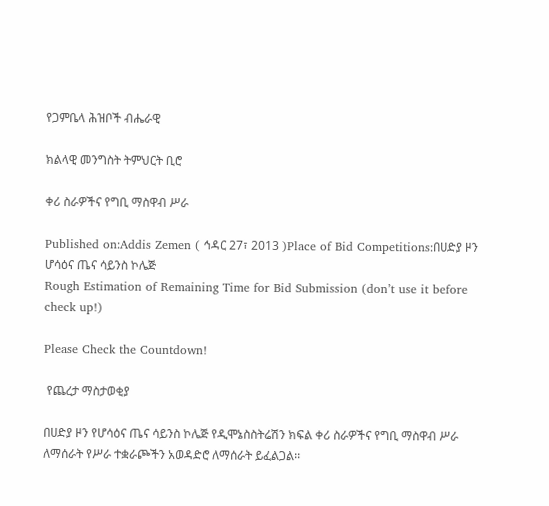የጋምቤላ ሕዝቦች ብሔራዊ

ክልላዊ መንግስት ትምህርት ቢሮ

ቀሪ ስራዎችና የግቢ ማስዋብ ሥራ

Published on:Addis Zemen ( ኅዳር 27፣ 2013 )Place of Bid Competitions:በሀድያ ዞን ሆሳዕና ጤና ሳይንስ ኮሌጅ
Rough Estimation of Remaining Time for Bid Submission (don’t use it before check up!)

Please Check the Countdown!

 የጨረታ ማስታወቂያ

በሀድያ ዞን የሆሳዕና ጤና ሳይንስ ኮሌጅ የዲሞኔስስትሬሽን ክፍል ቀሪ ስራዎችና የግቢ ማስዋብ ሥራ ለማሰራት የሥራ ተቋራጮችን አወዳድሮ ለማሰራት ይፈልጋል፡፡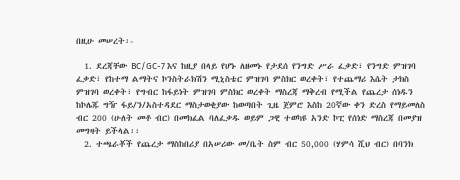በዚሁ መሠረት፡-

  1. ደረጃቸው BC/GC-7 እና ከዚያ በላይ የሆኑ ለዘመኑ የታደሰ የንግድ ሥራ ፈቃድ፣ የንግድ ምዝገባ ፈቃድ፣ የከተማ ልማትና ኮንስትራክሽን ሚኒስቴር ምዝገባ ምስክር ወረቀት፣ የተጨማሪ እሴት ታክስ ምዝገባ ወረቀት፣ የግብር ከፋይነት ምዝገባ ምስክር ወረቀት ማስረጃ ማቅረብ የሚችል የጨረታ ሰነዱን ከኮሌጁ ግዥ ፋይ/ን/አስተዳደር ማስታወቂያው ከወጣበት ጊዜ ጀምሮ እስከ 20ኛው ቀን ድረስ የማይመለስ ብር 200 (ሁለት መቶ ብር) በመክፈል ባለፈቃዱ ወይም ጋዊ ተወካዩ አንድ ኮፒ የሰነድ ማስረጃ በመያዝ መግዛት ይችላል፡፡
  2. ተጫራቾች የጨረታ ማስከበሪያ በአሠሪው መ/ቤት ስም ብር 50,000 (ሃምሳ ሺህ ብር) በባንክ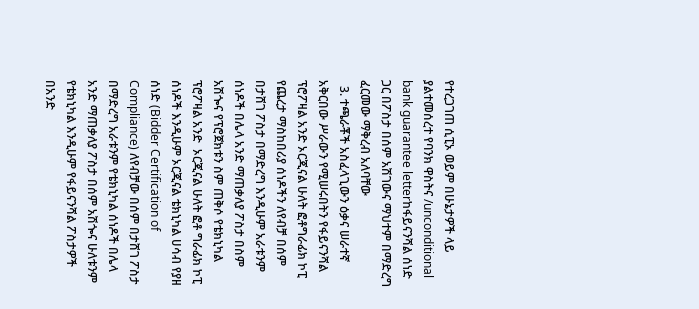የተረጋገጠ ሲፒኦ ወይም በሁኔታዎች ላይ ያልተመሰረተ የባንክ ዋስትና /unconditional bank guarantee letterከፋይናንሻል ሰነድ ጋር በፖስታ በሰም አሽገውና ማህተም በማድረግ ፈርመው ማቅረብ አለባቸው
  3. ተጫራቾች አስፈላጊውን ዕቃና ሠራተኛ አቅርበው ሥራውን የሚሠሩበትን የፋይናንሻል ፕሮፖዛል አንድ ኦርጂናል ሁለት ፎቶግራፊክ ኮፒ የጨረታ ማስከበሪያ ሰነዶችን ለየብቻ በሰም በታሸገ ፖስታ በማድረግ እንዲሁም አራቱንም ሰነዶች በሌላ አንድ ማጠቃለያ ፖስታ በስም አሽጐና የፕሮጀክቱን ስም ጠቅሶ የቴክኒካል ፕሮፖዛል አንድ  ኦርጂናል ሁለት ፎቶ ግራፊክ ኮፒ ሰነዶች እንዲሁም ኦርጂናል ቴክኒካል ሀሳብ የያዘ ሰነድ (Bidder Certification of Compliance) ለየብቻው በሰም በታሸገ ፖስታ በማድረግ አራቱንም የቴክኒካል ሰነዶች በሌላ አንድ ማጠቃለያ ፖስታ በሰም አሽጐና ሁለቱንም የቴክኒካል እንዲሁም የፋይናንሻል ፖስታዎች በአንድ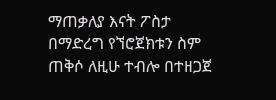ማጠቃለያ እናት ፖስታ በማድረግ የኘሮጀክቱን ስም ጠቅሶ ለዚሁ ተብሎ በተዘጋጀ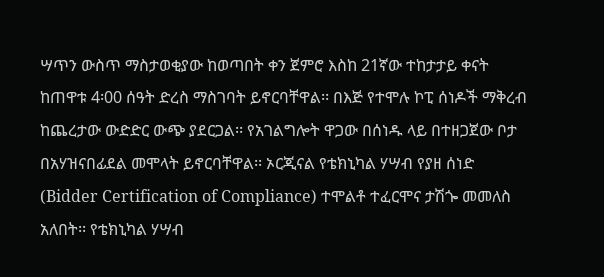ሣጥን ውስጥ ማስታወቂያው ከወጣበት ቀን ጀምሮ እስከ 21ኛው ተከታታይ ቀናት ከጠዋቱ 4፡00 ሰዓት ድረስ ማስገባት ይኖርባቸዋል፡፡ በእጅ የተሞሉ ኮፒ ሰነዶች ማቅረብ ከጨረታው ውድድር ውጭ ያደርጋል፡፡ የአገልግሎት ዋጋው በሰነዱ ላይ በተዘጋጀው ቦታ በአሃዝናበፊደል መሞላት ይኖርባቸዋል፡፡ ኦርጂናል የቴክኒካል ሃሣብ የያዘ ሰነድ (Bidder Certification of Compliance) ተሞልቶ ተፈርሞና ታሽጐ መመለስ አለበት፡፡ የቴክኒካል ሃሣብ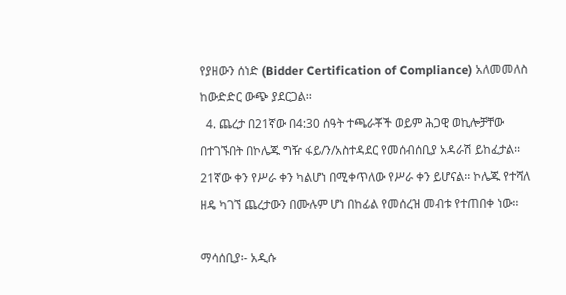የያዘውን ሰነድ (Bidder Certification of Compliance) አለመመለስ ከውድድር ውጭ ያደርጋል፡፡
  4. ጨረታ በ21ኛው በ4:30 ሰዓት ተጫራቾች ወይም ሕጋዊ ወኪሎቻቸው በተገኙበት በኮሌጁ ግዥ ፋይ/ን/አስተዳደር የመሰብሰቢያ አዳራሽ ይከፈታል፡፡ 21ኛው ቀን የሥራ ቀን ካልሆነ በሚቀጥለው የሥራ ቀን ይሆናል፡፡ ኮሌጁ የተሻለ ዘዴ ካገኘ ጨረታውን በሙሉም ሆነ በከፊል የመሰረዝ መብቱ የተጠበቀ ነው፡፡

ማሳሰቢያ፡- አዲሱ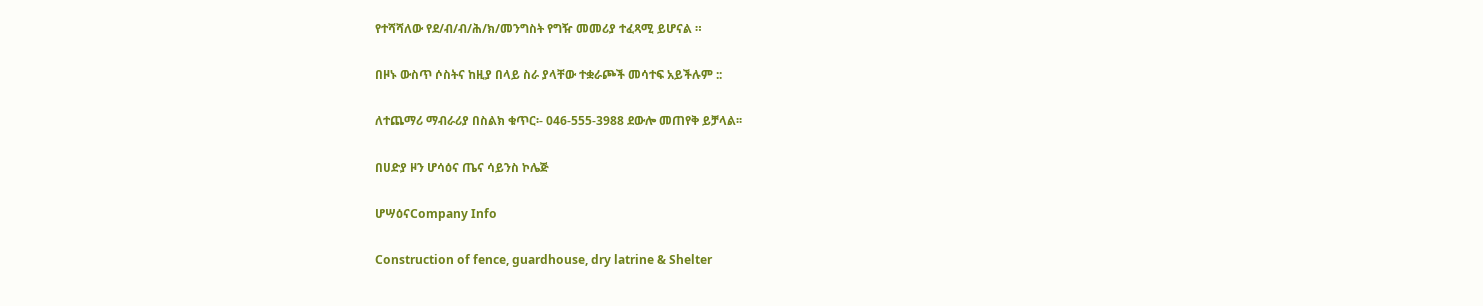የተሻሻለው የደ/ብ/ብ/ሕ/ክ/መንግስት የግዥ መመሪያ ተፈጻሚ ይሆናል ።

በዞኑ ውስጥ ሶስትና ከዚያ በላይ ስራ ያላቸው ተቋራጮች መሳተፍ አይችሉም ::

ለተጨማሪ ማብራሪያ በስልክ ቁጥር፡- 046-555-3988 ደውሎ መጠየቅ ይቻላል፡፡

በሀድያ ዞን ሆሳዕና ጤና ሳይንስ ኮሌጅ

ሆሣዕናCompany Info

Construction of fence, guardhouse, dry latrine & Shelter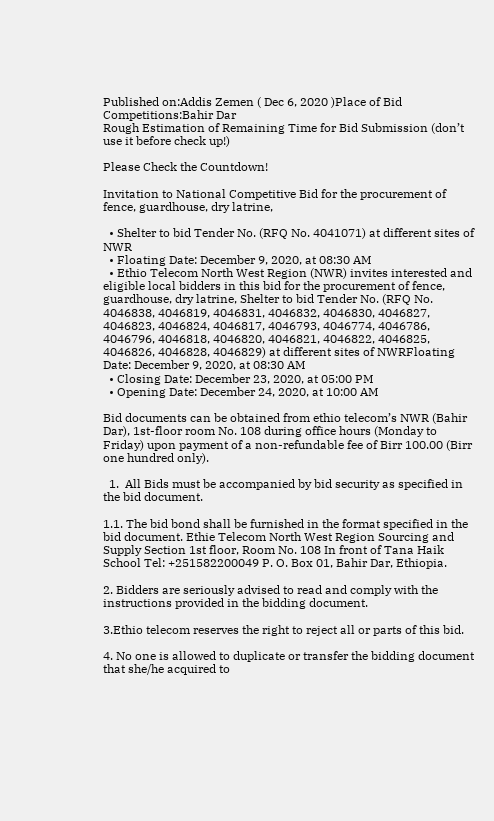Published on:Addis Zemen ( Dec 6, 2020 )Place of Bid Competitions:Bahir Dar
Rough Estimation of Remaining Time for Bid Submission (don’t use it before check up!)

Please Check the Countdown!

Invitation to National Competitive Bid for the procurement of fence, guardhouse, dry latrine,

  • Shelter to bid Tender No. (RFQ No. 4041071) at different sites of NWR
  • Floating Date: December 9, 2020, at 08:30 AM
  • Ethio Telecom North West Region (NWR) invites interested and eligible local bidders in this bid for the procurement of fence, guardhouse, dry latrine, Shelter to bid Tender No. (RFQ No. 4046838, 4046819, 4046831, 4046832, 4046830, 4046827, 4046823, 4046824, 4046817, 4046793, 4046774, 4046786, 4046796, 4046818, 4046820, 4046821, 4046822, 4046825, 4046826, 4046828, 4046829) at different sites of NWRFloating Date: December 9, 2020, at 08:30 AM
  • Closing Date: December 23, 2020, at 05:00 PM
  • Opening Date: December 24, 2020, at 10:00 AM

Bid documents can be obtained from ethio telecom’s NWR (Bahir Dar), 1st-floor room No. 108 during office hours (Monday to Friday) upon payment of a non-refundable fee of Birr 100.00 (Birr one hundred only).

  1.  All Bids must be accompanied by bid security as specified in the bid document.

1.1. The bid bond shall be furnished in the format specified in the bid document. Ethie Telecom North West Region Sourcing and Supply Section 1st floor, Room No. 108 In front of Tana Haik School Tel: +251582200049 P. O. Box 01, Bahir Dar, Ethiopia.

2. Bidders are seriously advised to read and comply with the instructions provided in the bidding document.

3.Ethio telecom reserves the right to reject all or parts of this bid.

4. No one is allowed to duplicate or transfer the bidding document that she/he acquired to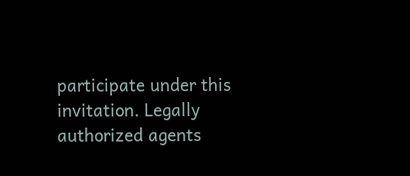participate under this invitation. Legally authorized agents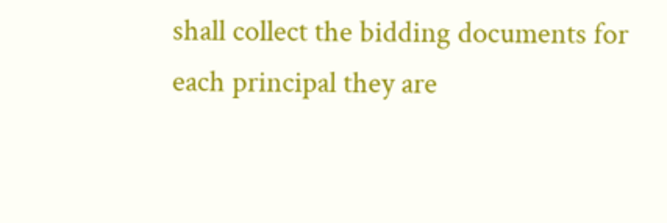shall collect the bidding documents for each principal they are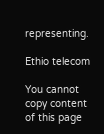representing.

Ethio telecom

You cannot copy content of this page